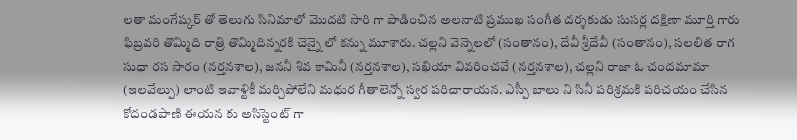లతా మంగేష్కర్ తో తెలుగు సినిమాలో మొదటి సారి గా పాడించిన అలనాటి ప్రముఖ సంగీత దర్శకుడు సుసర్ల దక్షిణా మూర్తి గారు ఫిబ్రవరి తొమ్మిది రాత్రి తొమ్మిదిన్నరకి చెన్నై లో కన్ను మూశారు. చల్లని వెన్నెలలో (సంతానం), దేవీ శ్రీదేవీ (సంతానం), సలలిత రాగ సుధా రస సారం (నర్తనశాల), జననీ శివ కామినీ (నర్తనశాల), సఖియా వివరించవే (నర్తనశాల), చల్లని రాజా ఓ చందమామా (ఇలవేల్పు) లాంటి ఇవాళ్టికీ మర్చిపోలేని మధుర గీతాలెన్నో స్వర పరిచారాయన. ఎస్పీ బాలు ని సినీ పరిశ్రమకి పరిచయం చేసిన కోదండపాణి ఈయన కు అసిస్టెంట్ గా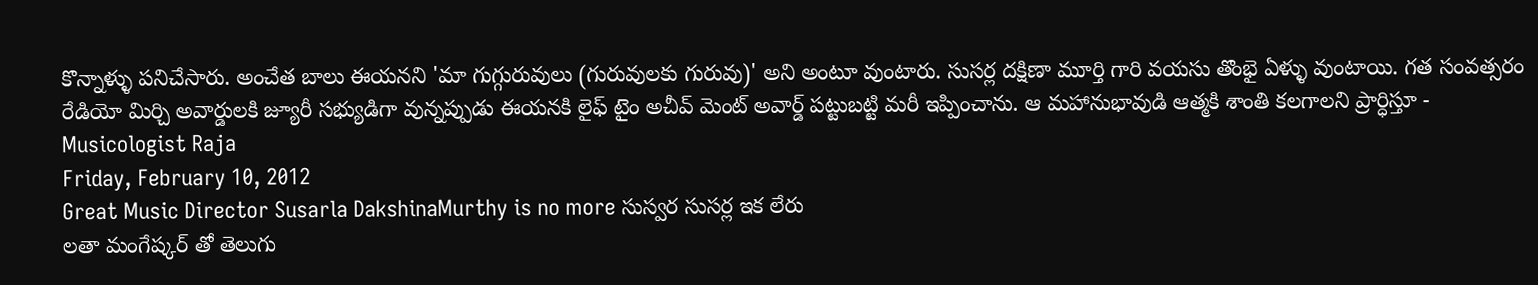కొన్నాళ్ళు పనిచేసారు. అంచేత బాలు ఈయనని 'మా గుగ్గురువులు (గురువులకు గురువు)' అని అంటూ వుంటారు. సుసర్ల దక్షిణా మూర్తి గారి వయసు తొంభై ఏళ్ళు వుంటాయి. గత సంవత్సరం రేడియో మిర్చి అవార్డులకి జ్యూరీ సభ్యుడిగా వున్నప్పుడు ఈయనకి లైఫ్ టైం అచీవ్ మెంట్ అవార్డ్ పట్టుబట్టి మరీ ఇప్పించాను. ఆ మహానుభావుడి ఆత్మకి శాంతి కలగాలని ప్రార్ధిస్తూ -
Musicologist Raja
Friday, February 10, 2012
Great Music Director Susarla DakshinaMurthy is no more సుస్వర సుసర్ల ఇక లేరు
లతా మంగేష్కర్ తో తెలుగు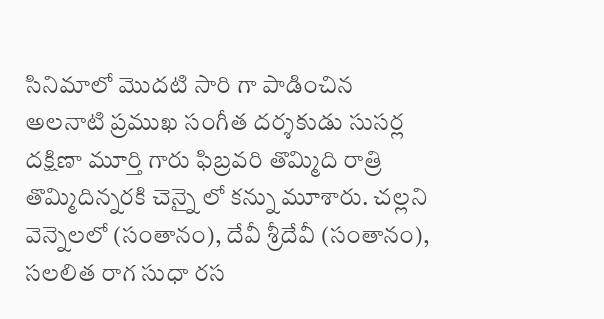సినిమాలో మొదటి సారి గా పాడించిన అలనాటి ప్రముఖ సంగీత దర్శకుడు సుసర్ల దక్షిణా మూర్తి గారు ఫిబ్రవరి తొమ్మిది రాత్రి తొమ్మిదిన్నరకి చెన్నై లో కన్ను మూశారు. చల్లని వెన్నెలలో (సంతానం), దేవీ శ్రీదేవీ (సంతానం), సలలిత రాగ సుధా రస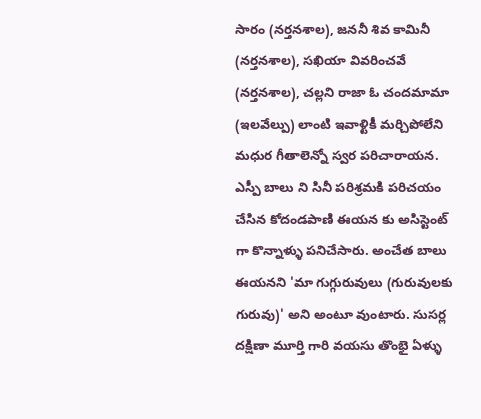సారం (నర్తనశాల), జననీ శివ కామినీ (నర్తనశాల), సఖియా వివరించవే (నర్తనశాల), చల్లని రాజా ఓ చందమామా (ఇలవేల్పు) లాంటి ఇవాళ్టికీ మర్చిపోలేని మధుర గీతాలెన్నో స్వర పరిచారాయన. ఎస్పీ బాలు ని సినీ పరిశ్రమకి పరిచయం చేసిన కోదండపాణి ఈయన కు అసిస్టెంట్ గా కొన్నాళ్ళు పనిచేసారు. అంచేత బాలు ఈయనని 'మా గుగ్గురువులు (గురువులకు గురువు)' అని అంటూ వుంటారు. సుసర్ల దక్షిణా మూర్తి గారి వయసు తొంభై ఏళ్ళు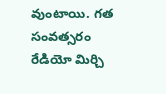వుంటాయి. గత సంవత్సరం రేడియో మిర్చి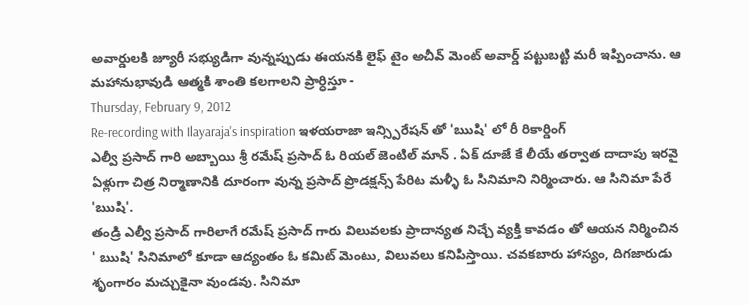అవార్డులకి జ్యూరీ సభ్యుడిగా వున్నప్పుడు ఈయనకి లైఫ్ టైం అచీవ్ మెంట్ అవార్డ్ పట్టుబట్టి మరీ ఇప్పించాను. ఆ మహానుభావుడి ఆత్మకి శాంతి కలగాలని ప్రార్ధిస్తూ -
Thursday, February 9, 2012
Re-recording with Ilayaraja's inspiration ఇళయరాజా ఇన్స్పిరేషన్ తో 'ఋషి' లో రీ రికార్డింగ్
ఎల్వీ ప్రసాద్ గారి అబ్బాయి శ్రీ రమేష్ ప్రసాద్ ఓ రియల్ జెంటిల్ మాన్ . ఏక్ దూజే కే లీయే తర్వాత దాదాపు ఇరవై ఏళ్లుగా చిత్ర నిర్మాణానికి దూరంగా వున్న ప్రసాద్ ప్రొడక్షన్స్ పేరిట మళ్ళీ ఓ సినిమాని నిర్మించారు. ఆ సినిమా పేరే 'ఋషి'.
తండ్రి ఎల్వీ ప్రసాద్ గారిలాగే రమేష్ ప్రసాద్ గారు విలువలకు ప్రాదాన్యత నిచ్చే వ్యక్తి కావడం తో ఆయన నిర్మించిన ' ఋషి' సినిమాలో కూడా ఆద్యంతం ఓ కమిట్ మెంటు, విలువలు కనిపిస్తాయి. చవకబారు హాస్యం, దిగజారుడు శృంగారం మచ్చుకైనా వుండవు. సినిమా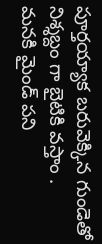పూర్తయ్యాక బరువెక్కిన గుండెతో నిశ్శబ్దం గా బైటికి వస్తాం .
మనకి మైండ్ పని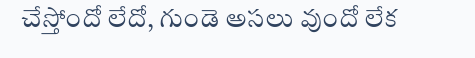చేస్తోందో లేదో, గుండె అసలు వుందో లేక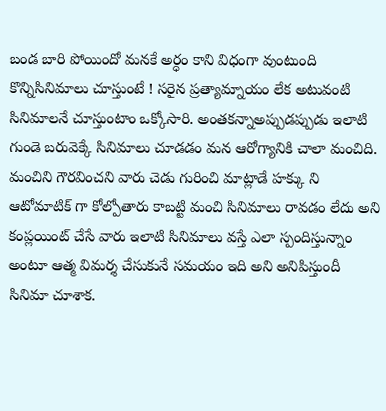బండ బారి పోయిందో మనకే అర్ధం కాని విధంగా వుంటుంది కొన్నిసినిమాలు చూస్తుంటే ! సరైన ప్రత్యామ్నాయం లేక అటువంటి సినిమాలనే చూస్తుంటాం ఒక్కోసారి. అంతకన్నాఅప్పుడప్పుడు ఇలాటి గుండె బరువెక్కే సినిమాలు చూడడం మన ఆరోగ్యానికి చాలా మంచిది. మంచిని గౌరవించని వారు చెడు గురించి మాట్లాడే హక్కు ని ఆటోమాటిక్ గా కోల్పోతారు కాబట్టి మంచి సినిమాలు రావడం లేదు అని కంప్లయింట్ చేసే వారు ఇలాటి సినిమాలు వస్తే ఎలా స్పందిస్తున్నాం అంటూ ఆత్మ విమర్శ చేసుకునే సమయం ఇది అని అనిపిస్తుందీ సినిమా చూశాక.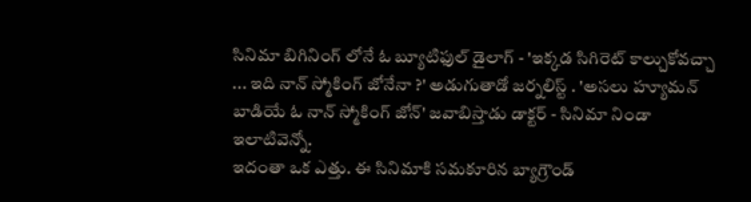సినిమా బిగినింగ్ లోనే ఓ బ్యూటిఫుల్ డైలాగ్ - 'ఇక్కడ సిగిరెట్ కాల్చుకోవచ్చా ... ఇది నాన్ స్మోకింగ్ జోనేనా ?' అడుగుతాడో జర్నలిస్ట్ . 'అసలు హ్యూమన్ బాడియే ఓ నాన్ స్మోకింగ్ జోన్' జవాబిస్తాడు డాక్టర్ - సినిమా నిండా ఇలాటివెన్నో.
ఇదంతా ఒక ఎత్తు. ఈ సినిమాకి సమకూరిన బ్యాగ్రౌండ్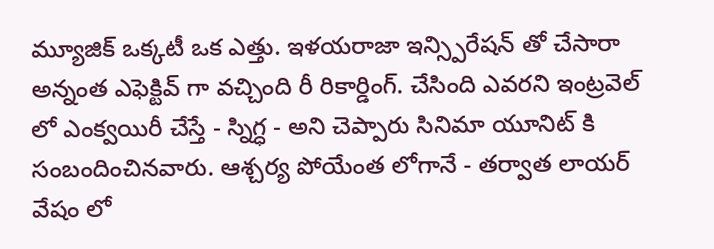మ్యూజిక్ ఒక్కటీ ఒక ఎత్తు. ఇళయరాజా ఇన్స్పిరేషన్ తో చేసారా అన్నంత ఎఫెక్టివ్ గా వచ్చింది రీ రికార్డింగ్. చేసింది ఎవరని ఇంట్రవెల్ లో ఎంక్వయిరీ చేస్తే - స్నిగ్ధ - అని చెప్పారు సినిమా యూనిట్ కి సంబందించినవారు. ఆశ్చర్య పోయేంత లోగానే - తర్వాత లాయర్ వేషం లో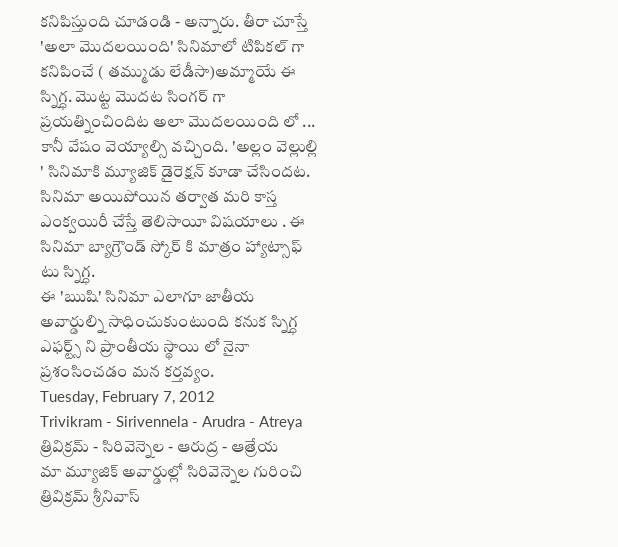కనిపిస్తుంది చూడండి - అన్నారు. తీరా చూస్తే 'అలా మొదలయింది' సినిమాలో టిపికల్ గా కనిపించే ( తమ్ముడు లేడీసా)అమ్మాయే ఈ స్నిగ్ధ. మొట్ట మొదట సింగర్ గా ప్రయత్నించిందిట అలా మొదలయింది లో ... కానీ వేషం వెయ్యాల్సి వచ్చింది. 'అల్లం వెల్లుల్లి ' సినిమాకి మ్యూజిక్ డైరెక్షన్ కూడా చేసిందట. సినిమా అయిపోయిన తర్వాత మరి కాస్త ఎంక్వయిరీ చేస్తే తెలిసాయీ విషయాలు . ఈ సినిమా బ్యాగ్రౌండ్ స్కోర్ కి మాత్రం హ్యాట్సాఫ్ టు స్నిగ్ధ.
ఈ 'ఋషి' సినిమా ఎలాగూ జాతీయ అవార్డుల్ని సాధించుకుంటుంది కనుక స్నిగ్ధ ఎఫర్ట్స్ ని ప్రాంతీయ స్థాయి లో నైనా ప్రశంసించడం మన కర్తవ్యం.
Tuesday, February 7, 2012
Trivikram - Sirivennela - Arudra - Atreya త్రివిక్రమ్ - సిరివెన్నెల - ఆరుద్ర - ఆత్రేయ
మా మ్యూజిక్ అవార్డుల్లో సిరివెన్నెల గురించి త్రివిక్రమ్ శ్రీనివాస్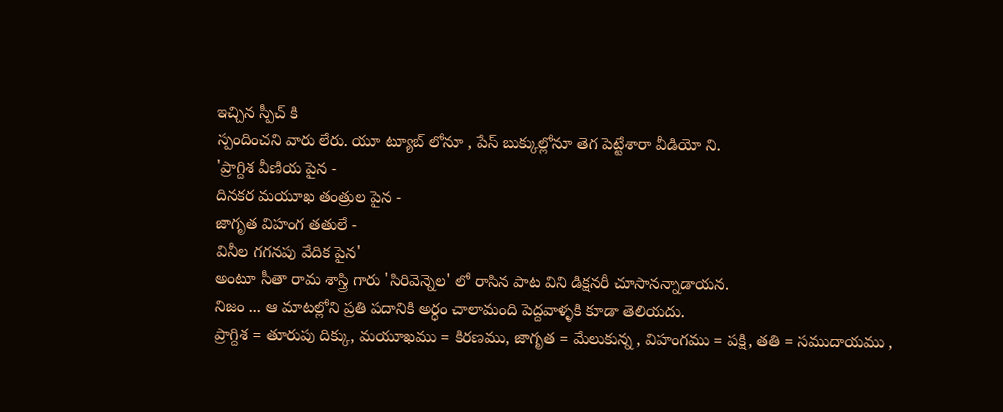ఇచ్చిన స్పీచ్ కి
స్పందించని వారు లేరు. యూ ట్యూబ్ లోనూ , పేస్ బుక్కుల్లోనూ తెగ పెట్టేశారా వీడియో ని.
'ప్రాగ్దిశ వీణియ పైన -
దినకర మయూఖ తంత్రుల పైన -
జాగృత విహంగ తతులే -
వినీల గగనపు వేదిక పైన'
అంటూ సీతా రామ శాస్త్రి గారు 'సిరివెన్నెల' లో రాసిన పాట విని డిక్షనరీ చూసానన్నాడాయన.
నిజం ... ఆ మాటల్లోని ప్రతి పదానికి అర్ధం చాలామంది పెద్దవాళ్ళకి కూడా తెలియదు.
ప్రాగ్దిశ = తూరుపు దిక్కు, మయూఖము = కిరణము, జాగృత = మేలుకున్న , విహంగము = పక్షి, తతి = సముదాయము ,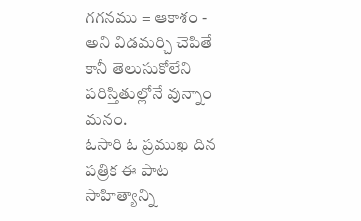గగనము = ఆకాశం -
అని విడమర్చి చెపితే కానీ తెలుసుకోలేని పరిస్తితుల్లోనే వున్నాం మనం.
ఓసారి ఓ ప్రముఖ దిన పత్రిక ఈ పాట సాహిత్యాన్ని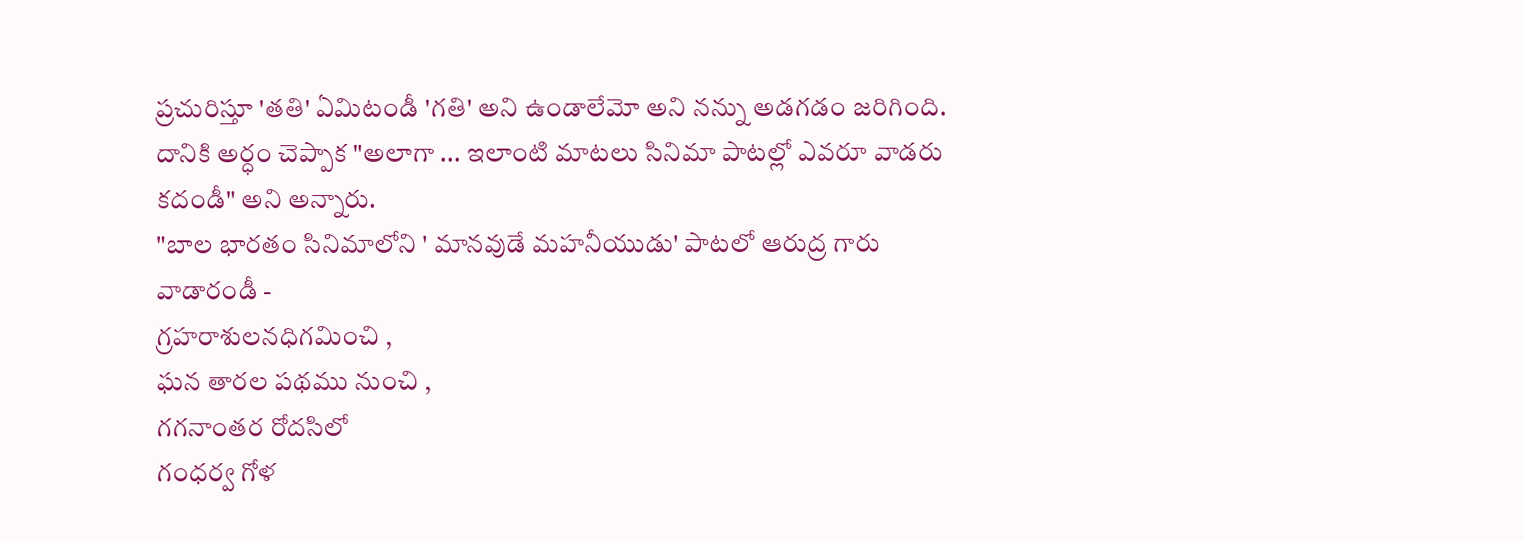ప్రచురిస్తూ 'తతి' ఏమిటండీ 'గతి' అని ఉండాలేమో అని నన్ను అడగడం జరిగింది. దానికి అర్ధం చెప్పాక "అలాగా ... ఇలాంటి మాటలు సినిమా పాటల్లో ఎవరూ వాడరు కదండీ" అని అన్నారు.
"బాల భారతం సినిమాలోని ' మానవుడే మహనీయుడు' పాటలో ఆరుద్ర గారు వాడారండీ -
గ్రహరాశులనధిగమించి ,
ఘన తారల పథము నుంచి ,
గగనాంతర రోదసిలో
గంధర్వ గోళ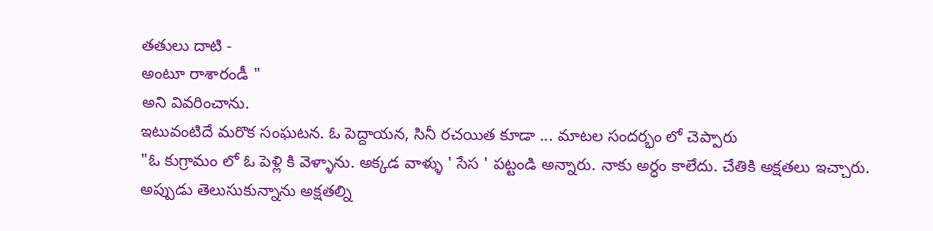తతులు దాటి -
అంటూ రాశారండీ "
అని వివరించాను.
ఇటువంటిదే మరొక సంఘటన. ఓ పెద్దాయన, సినీ రచయిత కూడా ... మాటల సందర్భం లో చెప్పారు
"ఓ కుగ్రామం లో ఓ పెళ్లి కి వెళ్ళాను. అక్కడ వాళ్ళు ' సేస ' పట్టండి అన్నారు. నాకు అర్ధం కాలేదు. చేతికి అక్షతలు ఇచ్చారు. అప్పుడు తెలుసుకున్నాను అక్షతల్ని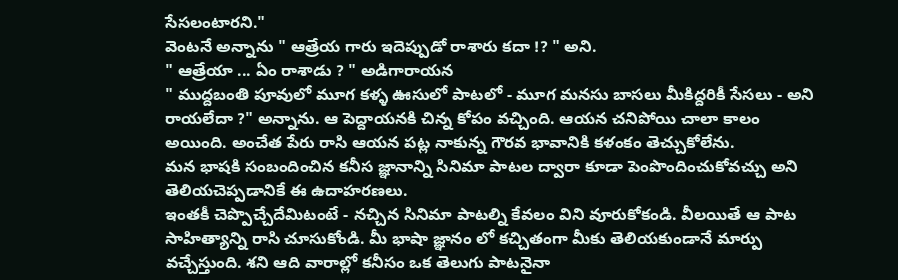సేసలంటారని."
వెంటనే అన్నాను " ఆత్రేయ గారు ఇదెప్పుడో రాశారు కదా !? " అని.
" ఆత్రేయా ... ఏం రాశాడు ? " అడిగారాయన
" ముద్దబంతి పూవులో మూగ కళ్ళ ఊసులో పాటలో - మూగ మనసు బాసలు మీకిద్దరికీ సేసలు - అని రాయలేదా ?" అన్నాను. ఆ పెద్దాయనకి చిన్న కోపం వచ్చింది. ఆయన చనిపోయి చాలా కాలం అయింది. అంచేత పేరు రాసి ఆయన పట్ల నాకున్న గౌరవ భావానికి కళంకం తెచ్చుకోలేను.
మన భాషకి సంబందించిన కనీస జ్ఞానాన్ని సినిమా పాటల ద్వారా కూడా పెంపొందించుకోవచ్చు అని తెలియచెప్పడానికే ఈ ఉదాహరణలు.
ఇంతకీ చెప్పొచ్చేదేమిటంటే - నచ్చిన సినిమా పాటల్ని కేవలం విని వూరుకోకండి. వీలయితే ఆ పాట సాహిత్యాన్ని రాసి చూసుకోండి. మీ భాషా జ్ఞానం లో కచ్చితంగా మీకు తెలియకుండానే మార్పు వచ్చేస్తుంది. శని ఆది వారాల్లో కనీసం ఒక తెలుగు పాటనైనా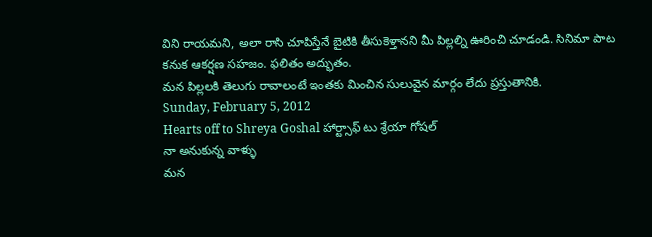విని రాయమని, అలా రాసి చూపిస్తేనే బైటికి తీసుకెళ్తానని మీ పిల్లల్ని ఊరించి చూడండి. సినిమా పాట కనుక ఆకర్షణ సహజం. ఫలితం అద్భుతం.
మన పిల్లలకి తెలుగు రావాలంటే ఇంతకు మించిన సులువైన మార్గం లేదు ప్రస్తుతానికి.
Sunday, February 5, 2012
Hearts off to Shreya Goshal హార్ట్సాఫ్ టు శ్రేయా గోషల్
నా అనుకున్న వాళ్ళు
మన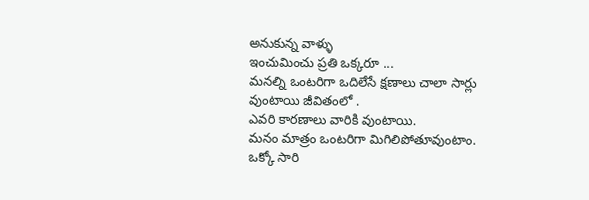అనుకున్న వాళ్ళు
ఇంచుమించు ప్రతి ఒక్కరూ ...
మనల్ని ఒంటరిగా ఒదిలేసే క్షణాలు చాలా సార్లు వుంటాయి జీవితంలో .
ఎవరి కారణాలు వారికి వుంటాయి.
మనం మాత్రం ఒంటరిగా మిగిలిపోతూవుంటాం.
ఒక్కో సారి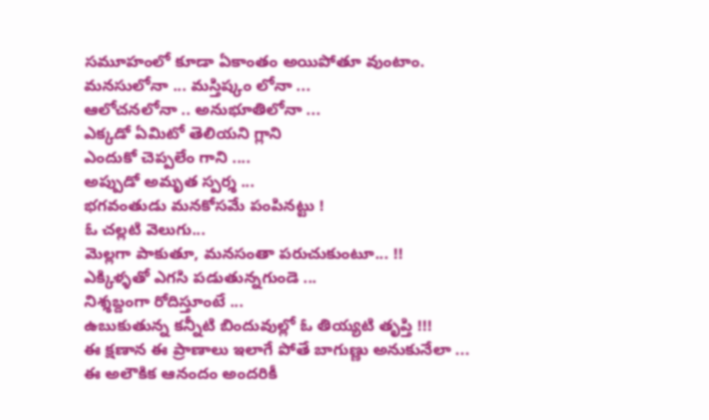సమూహంలో కూడా ఏకాంతం అయిపోతూ వుంటాం.
మనసులోనా ... మస్తిష్కం లోనా ...
ఆలోచనలోనా .. అనుభూతిలోనా ...
ఎక్కడో ఏమిటో తెలియని గ్లాని
ఎందుకో చెప్పలేం గాని ....
అప్పుడో అమృత స్పర్శ ...
భగవంతుడు మనకోసమే పంపినట్టు !
ఓ చల్లటి వెలుగు...
మెల్లగా పాకుతూ, మనసంతా పరుచుకుంటూ... !!
ఎక్కిళ్ళతో ఎగసి పడుతున్నగుండె ...
నిశ్శబ్దంగా రోదిస్తూంటే ...
ఉబుకుతున్న కన్నీటి బిందువుల్లో ఓ తియ్యటి తృప్తి !!!
ఈ క్షణాన ఈ ప్రాణాలు ఇలాగే పోతే బాగుణ్ణు అనుకునేలా ...
ఈ అలౌకిక ఆనందం అందరికీ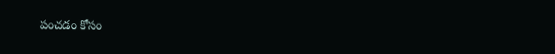పంచడం కోసం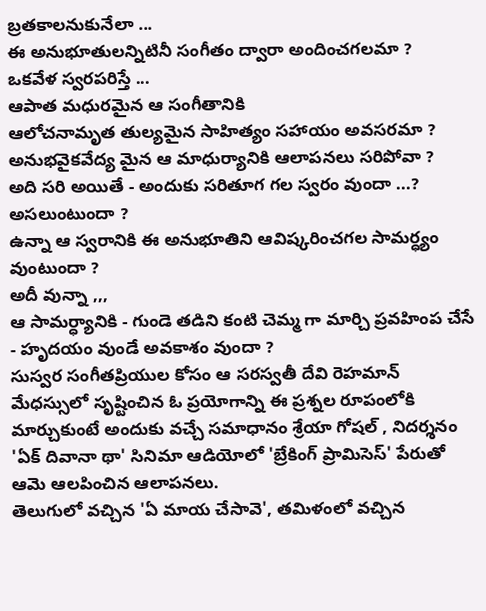బ్రతకాలనుకునేలా ...
ఈ అనుభూతులన్నిటినీ సంగీతం ద్వారా అందించగలమా ?
ఒకవేళ స్వరపరిస్తే ...
ఆపాత మధురమైన ఆ సంగీతానికి
ఆలోచనామృత తుల్యమైన సాహిత్యం సహాయం అవసరమా ?
అనుభవైకవేద్య మైన ఆ మాధుర్యానికి ఆలాపనలు సరిపోవా ?
అది సరి అయితే - అందుకు సరితూగ గల స్వరం వుందా ...? అసలుంటుందా ?
ఉన్నా ఆ స్వరానికి ఈ అనుభూతిని ఆవిష్కరించగల సామర్ధ్యం వుంటుందా ?
అదీ వున్నా ,,,
ఆ సామర్ధ్యానికి - గుండె తడిని కంటి చెమ్మ గా మార్చి ప్రవహింప చేసే - హృదయం వుండే అవకాశం వుందా ?
సుస్వర సంగీతప్రియుల కోసం ఆ సరస్వతీ దేవి రెహమాన్ మేధస్సులో సృష్టించిన ఓ ప్రయోగాన్ని ఈ ప్రశ్నల రూపంలోకి మార్చుకుంటే అందుకు వచ్చే సమాధానం శ్రేయా గోషల్ , నిదర్శనం 'ఏక్ దివానా థా' సినిమా ఆడియోలో 'బ్రేకింగ్ ప్రామిసెస్' పేరుతో ఆమె ఆలపించిన ఆలాపనలు.
తెలుగులో వచ్చిన 'ఏ మాయ చేసావె', తమిళంలో వచ్చిన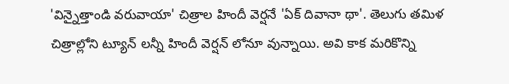'విన్నైత్తాండి వరువాయా' చిత్రాల హిందీ వెర్షనే 'ఏక్ దివానా థా'. తెలుగు తమిళ చిత్రాల్లోని ట్యూన్ లన్నీ హిందీ వెర్షన్ లోనూ వున్నాయి. అవి కాక మరికొన్ని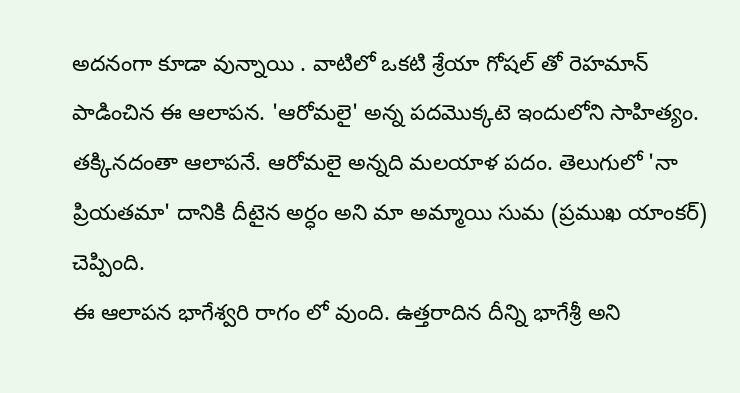అదనంగా కూడా వున్నాయి . వాటిలో ఒకటి శ్రేయా గోషల్ తో రెహమాన్ పాడించిన ఈ ఆలాపన. 'ఆరోమలై' అన్న పదమొక్కటె ఇందులోని సాహిత్యం. తక్కినదంతా ఆలాపనే. ఆరోమలై అన్నది మలయాళ పదం. తెలుగులో 'నా ప్రియతమా' దానికి దీటైన అర్ధం అని మా అమ్మాయి సుమ (ప్రముఖ యాంకర్) చెప్పింది.
ఈ ఆలాపన భాగేశ్వరి రాగం లో వుంది. ఉత్తరాదిన దీన్ని భాగేశ్రీ అని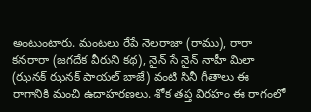అంటుంటారు. మంటలు రేపే నెలరాజా (రాము), రారా కనరారా (జగదేక వీరుని కథ), నైన్ సే నైన్ నాహీ మిలా (ఝనక్ ఝనక్ పాయల్ బాజే) వంటి సినీ గీతాలు ఈ రాగానికి మంచి ఉదాహరణలు. శోక తప్త విరహం ఈ రాగంలో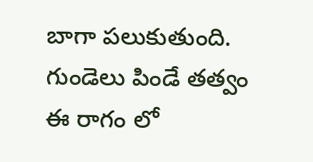బాగా పలుకుతుంది. గుండెలు పిండే తత్వం ఈ రాగం లో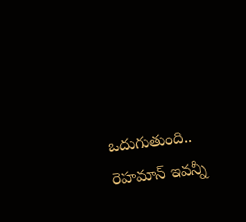ఒదుగుతుంది.. రెహమాన్ ఇవన్నీ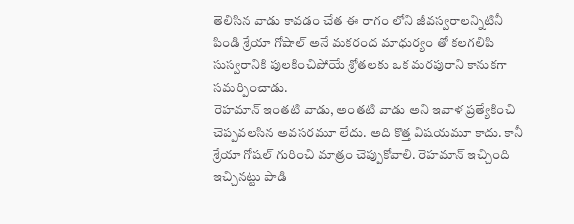తెలిసిన వాడు కావడం చేత ఈ రాగం లోని జీవస్వరాలన్నిటినీ పిండి శ్రేయా గోషాల్ అనే మకరంద మాధుర్యం తో కలగలిపి సుస్వరానికి పులకించిపోయే శ్రోతలకు ఒక మరపురాని కానుకగా సమర్పించాడు.
రెహమాన్ ఇంతటి వాడు, అంతటి వాడు అని ఇవాళ ప్రత్యేకించి చెప్పవలసిన అవసరమూ లేదు. అది కొత్త విషయమూ కాదు. కానీ శ్రేయా గోషల్ గురించి మాత్రం చెప్పుకోవాలి. రెహమాన్ ఇచ్చింది ఇచ్చినట్టు పాడి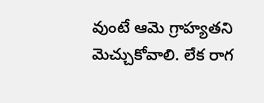వుంటే ఆమె గ్రాహ్యతని మెచ్చుకోవాలి. లేక రాగ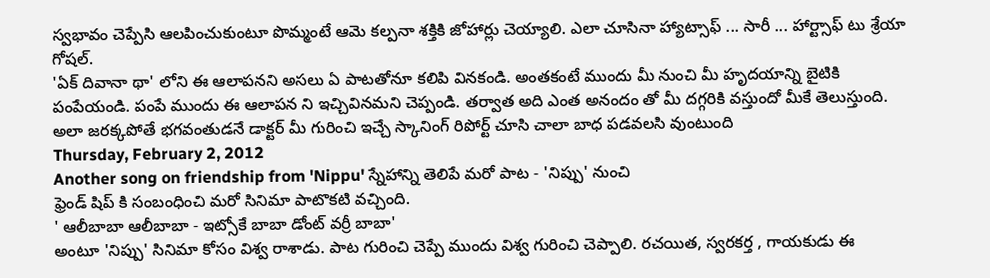స్వభావం చెప్పేసి ఆలపించుకుంటూ పొమ్మంటే ఆమె కల్పనా శక్తికి జోహార్లు చెయ్యాలి. ఎలా చూసినా హ్యాట్సాఫ్ ... సారీ ... హార్ట్సాఫ్ టు శ్రేయా గోషల్.
'ఏక్ దివానా థా' లోని ఈ ఆలాపనని అసలు ఏ పాటతోనూ కలిపి వినకండి. అంతకంటే ముందు మీ నుంచి మీ హృదయాన్ని బైటికి పంపేయండి. పంపే ముందు ఈ ఆలాపన ని ఇచ్చివినమని చెప్పండి. తర్వాత అది ఎంత అనందం తో మీ దగ్గరికి వస్తుందో మీకే తెలుస్తుంది. అలా జరక్కపోతే భగవంతుడనే డాక్టర్ మీ గురించి ఇచ్చే స్కానింగ్ రిపోర్ట్ చూసి చాలా బాధ పడవలసి వుంటుంది
Thursday, February 2, 2012
Another song on friendship from 'Nippu' స్నేహాన్ని తెలిపే మరో పాట - 'నిప్పు' నుంచి
ఫ్రెండ్ షిప్ కి సంబంధించి మరో సినిమా పాటొకటి వచ్చింది.
' ఆలీబాబా ఆలీబాబా - ఇట్సోకే బాబా డోంట్ వర్రీ బాబా'
అంటూ 'నిప్పు' సినిమా కోసం విశ్వ రాశాడు. పాట గురించి చెప్పే ముందు విశ్వ గురించి చెప్పాలి. రచయిత, స్వరకర్త , గాయకుడు ఈ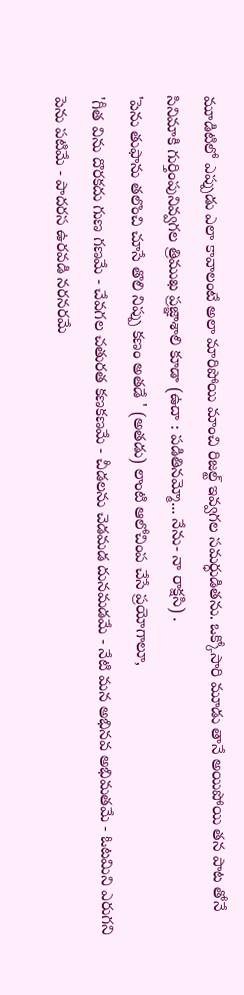మూడిటిలో ఎప్పుడు ఎలా కావాలంటే అలా మారిపోయి మాంచి రిజల్ట్ ఇవ్వగల సమర్ధుడితను. ఒక్కోసారి మూడు తానే అయిపోయి తన పాట తోనే సినిమాకి గుర్తింపునివ్వగల త్రిముఖ ప్రజ్ఞాశాలి కూడా (ఉదా : పడితినమ్మో... నేను- నా రాక్షసి) .
'పెను తుఫాను తలొంచి చూసే తొలి నిప్పు కణం అతడే ' (అతడు) లాంటి ఆలోచింప చేసే ప్రయోగాలూ,
'గీత విను దొరకదు గుణ గణమే - చేవగల చతురత కణకణమే - చీడలను చెడమడ దునమడమే - నేటి మన అభినవ అభిమతమే - ఓటమిని ఎరుగని పెను పటిమే - పాదరస ఉరవడి నరనరమే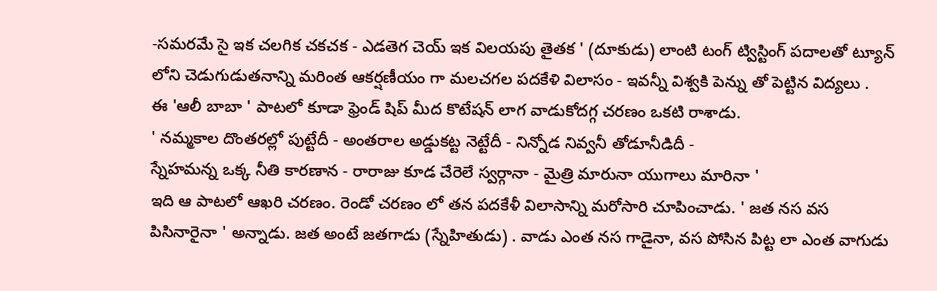-సమరమే సై ఇక చలగిక చకచక - ఎడతెగ చెయ్ ఇక విలయపు తైతక ' (దూకుడు) లాంటి టంగ్ ట్విస్టింగ్ పదాలతో ట్యూన్ లోని చెడుగుడుతనాన్ని మరింత ఆకర్షణీయం గా మలచగల పదకేళి విలాసం - ఇవన్నీ విశ్వకి పెన్ను తో పెట్టిన విద్యలు .
ఈ 'ఆలీ బాబా ' పాటలో కూడా ఫ్రెండ్ షిప్ మీద కొటేషన్ లాగ వాడుకోదగ్గ చరణం ఒకటి రాశాడు.
' నమ్మకాల దొంతరల్లో పుట్టేదీ - అంతరాల అడ్డుకట్ట నెట్టేదీ - నిన్నోడ నివ్వనీ తోడూనీడిదీ -
స్నేహమన్న ఒక్క నీతి కారణాన - రారాజు కూడ చేరెలే స్వర్గానా - మైత్రి మారునా యుగాలు మారినా '
ఇది ఆ పాటలో ఆఖరి చరణం. రెండో చరణం లో తన పదకేళీ విలాసాన్ని మరోసారి చూపించాడు. ' జత నస వస పిసినారైనా ' అన్నాడు. జత అంటే జతగాడు (స్నేహితుడు) . వాడు ఎంత నస గాడైనా, వస పోసిన పిట్ట లా ఎంత వాగుడు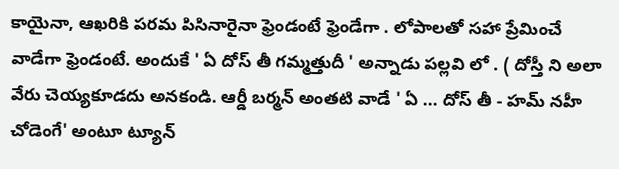కాయైనా, ఆఖరికి పరమ పిసినారైనా ఫ్రెండంటే ఫ్రెండేగా . లోపాలతో సహా ప్రేమించే వాడేగా ఫ్రెండంటే. అందుకే ' ఏ దోస్ తీ గమ్మత్తుదీ ' అన్నాడు పల్లవి లో . ( దోస్తీ ని అలా వేరు చెయ్యకూడదు అనకండి. ఆర్డీ బర్మన్ అంతటి వాడే ' ఏ ... దోస్ తీ - హమ్ నహీ చోడెంగే' అంటూ ట్యూన్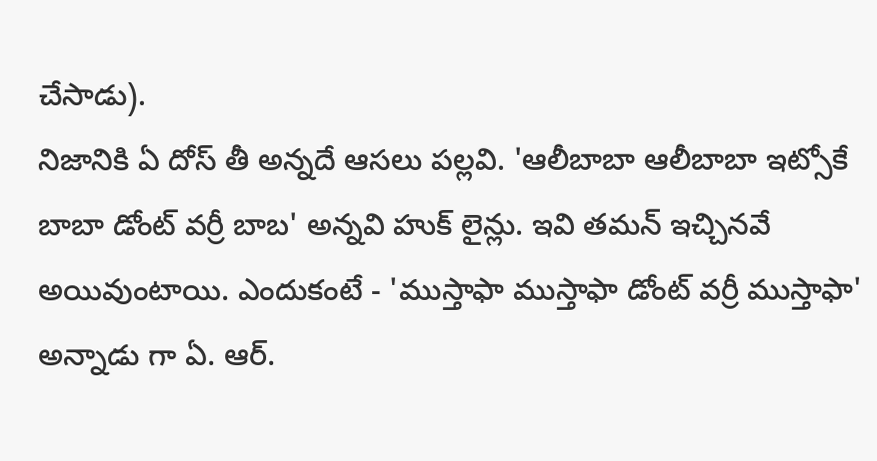చేసాడు).
నిజానికి ఏ దోస్ తీ అన్నదే ఆసలు పల్లవి. 'ఆలీబాబా ఆలీబాబా ఇట్సోకే బాబా డోంట్ వర్రీ బాబ' అన్నవి హుక్ లైన్లు. ఇవి తమన్ ఇచ్చినవే అయివుంటాయి. ఎందుకంటే - 'ముస్తాఫా ముస్తాఫా డోంట్ వర్రీ ముస్తాఫా' అన్నాడు గా ఏ. ఆర్.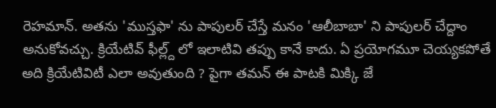రెహమాన్. అతను 'ముస్తఫా' ను పాపులర్ చేస్తే మనం 'ఆలీబాబా' ని పాపులర్ చేద్దాం అనుకోవచ్చు. క్రియేటివ్ ఫీల్ల్ద్ లో ఇలాటివి తప్పు కానే కాదు. ఏ ప్రయోగమూ చెయ్యకపోతే అది క్రియేటివిటీ ఎలా అవుతుంది ? పైగా తమన్ ఈ పాటకి మిక్కి జే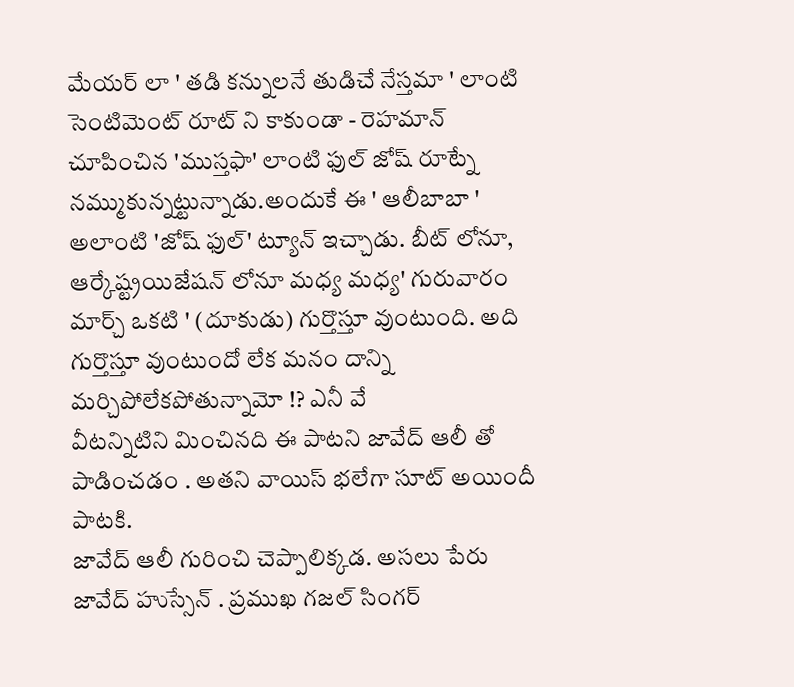మేయర్ లా ' తడి కన్నులనే తుడిచే నేస్తమా ' లాంటి సెంటిమెంట్ రూట్ ని కాకుండా - రెహమాన్ చూపించిన 'ముస్తఫా' లాంటి ఫుల్ జోష్ రూట్నే నమ్ముకున్నట్టున్నాడు.అందుకే ఈ ' ఆలీబాబా ' అలాంటి 'జోష్ ఫుల్' ట్యూన్ ఇచ్చాడు. బీట్ లోనూ, ఆర్కేష్ట్రయిజేషన్ లోనూ మధ్య మధ్య' గురువారం మార్చ్ ఒకటి ' (దూకుడు) గుర్తొస్తూ వుంటుంది. అది గుర్తొస్తూ వుంటుందో లేక మనం దాన్ని మర్చిపోలేకపోతున్నామో !? ఎనీ వే
వీటన్నిటిని మించినది ఈ పాటని జావేద్ ఆలీ తో పాడించడం . అతని వాయిస్ భలేగా సూట్ అయిందీ పాటకి.
జావేద్ ఆలీ గురించి చెప్పాలిక్కడ. అసలు పేరు జావేద్ హుస్సేన్ . ప్రముఖ గజల్ సింగర్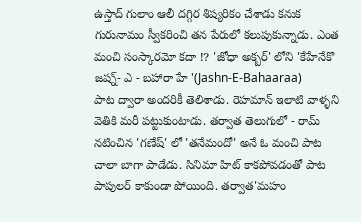ఉస్తాద్ గులాం ఆలీ దగ్గిర శిష్యరికం చేశాడు కనుక గురునామం స్వీకరించి తన పేరులో కలుపుకున్నాడు. ఎంత మంచి సంస్కారమో కదా !? 'జోధా అక్బర్' లోని 'కేహేనేకొ జష్న్- ఎ - బహారా హే '(Jashn-E-Bahaaraa)
పాట ద్వారా అందరికీ తెలిశాడు. రెహమాన్ ఇలాటి వాళ్ళని వెతికి మరీ పట్టుకుంటాడు. తర్వాత తెలుగులో - రామ్ నటించిన 'గణేష్' లో 'తనేమందో' అనే ఓ మంచి పాట చాలా బాగా పాడేడు. సినిమా హిట్ కాకపోవడంతో పాట పాపులర్ కాకుండా పోయింది. తర్వాత'మహం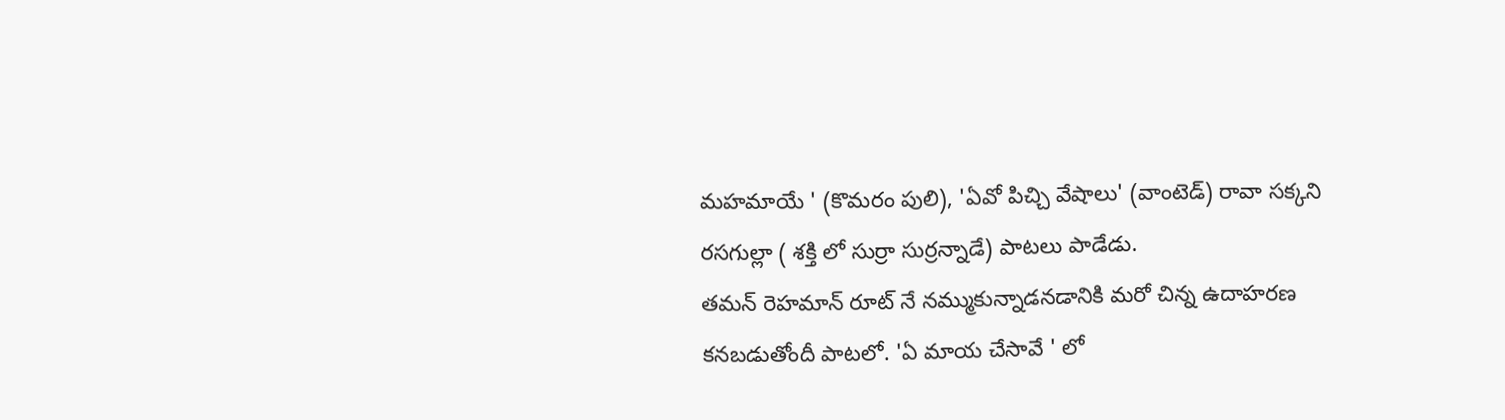మహమాయే ' (కొమరం పులి), 'ఏవో పిచ్చి వేషాలు' (వాంటెడ్) రావా సక్కని రసగుల్లా ( శక్తి లో సుర్రా సుర్రన్నాడే) పాటలు పాడేడు.
తమన్ రెహమాన్ రూట్ నే నమ్ముకున్నాడనడానికి మరో చిన్న ఉదాహరణ కనబడుతోందీ పాటలో. 'ఏ మాయ చేసావే ' లో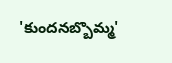'కుందనబ్బొమ్మ'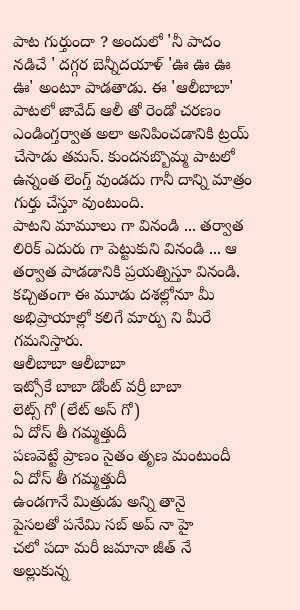పాట గుర్తుందా ? అందులో 'నీ పాదం నడిచే ' దగ్గర బెన్నీదయాళ్ 'ఊ ఊ ఊ ఊ' అంటూ పాడతాడు. ఈ 'ఆలీబాబా' పాటలో జావేద్ ఆలీ తో రెండో చరణం ఎండింగ్తర్వాత అలా అనిపించడానికి ట్రయ్ చేసాడు తమన్. కుందనబ్బొమ్మ పాటలో ఉన్నంత లెంగ్త్ వుండదు గానీ దాన్ని మాత్రం గుర్తు చేస్తూ వుంటుంది.
పాటని మామూలు గా వినండి ... తర్వాత లిరిక్ ఎదురు గా పెట్టుకుని వినండి ... ఆ తర్వాత పాడడానికి ప్రయత్నిస్తూ వినండి. కచ్చితంగా ఈ మూడు దశల్లోనూ మీ అభిప్రాయాల్లో కలిగే మార్పు ని మీరే గమనిస్తారు.
ఆలీబాబా ఆలీబాబా
ఇట్సోకే బాబా డోంట్ వర్రీ బాబా
లెట్స్ గో (లేట్ అస్ గో)
ఏ దోస్ తీ గమ్మత్తుదీ
పణవెట్టే ప్రాణం సైతం తృణ మంటుందీ
ఏ దోస్ తీ గమ్మత్తుదీ
ఉండగానే మిత్రుడు అన్ని తానై
పైసలతో పనేమి సబ్ అప్ నా హై
చలో పదా మరీ జమానా జీత్ నే
అల్లుకున్న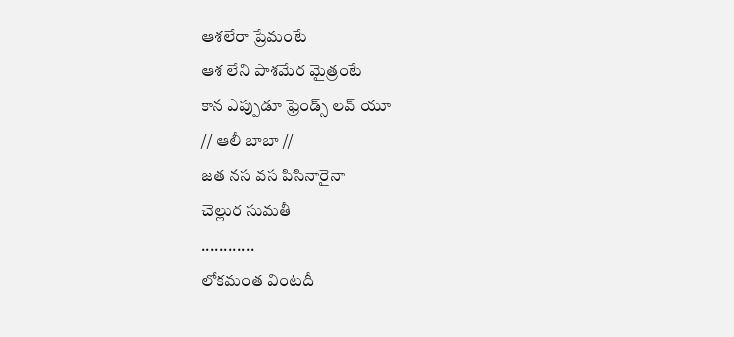ఆశలేరా ప్రేమంటే
ఆశ లేని పాశమేర మైత్రంటే
కాన ఎప్పుడూ ఫ్రెండ్స్ లవ్ యూ
// ఆలీ బాబా //
జత నస వస పిసినారైనా
చెల్లుర సుమతీ
............
లోకమంత వింటదీ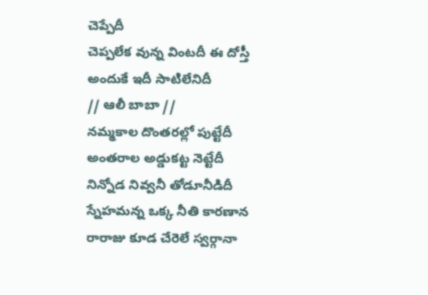చెప్పేదీ
చెప్పలేక వున్న వింటదీ ఈ దోస్తీ
అందుకే ఇదీ సాటిలేనిదీ
// ఆలీ బాబా //
నమ్మకాల దొంతరల్లో పుట్టేదీ
అంతరాల అడ్డుకట్ట నెట్టేదీ
నిన్నోడ నివ్వనీ తోడూనీడిదీ
స్నేహమన్న ఒక్క నీతి కారణాన
రారాజు కూడ చేరెలే స్వర్గానా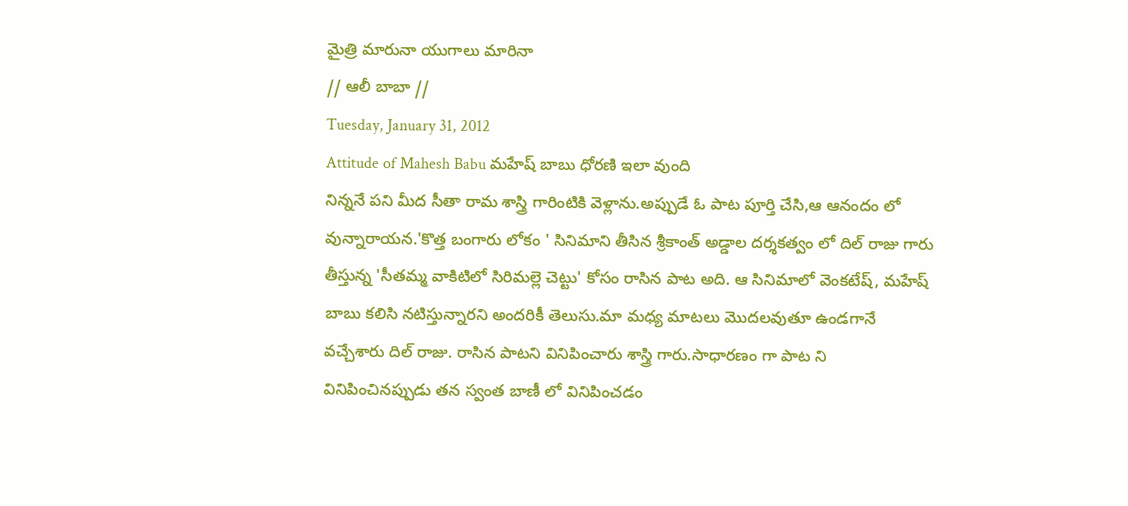మైత్రి మారునా యుగాలు మారినా
// ఆలీ బాబా //
Tuesday, January 31, 2012
Attitude of Mahesh Babu మహేష్ బాబు ధోరణి ఇలా వుంది
నిన్ననే పని మీద సీతా రామ శాస్త్రి గారింటికి వెళ్లాను.అప్పుడే ఓ పాట పూర్తి చేసి,ఆ ఆనందం లో
వున్నారాయన.'కొత్త బంగారు లోకం ' సినిమాని తీసిన శ్రీకాంత్ అడ్డాల దర్శకత్వం లో దిల్ రాజు గారు తీస్తున్న 'సీతమ్మ వాకిటిలో సిరిమల్లె చెట్టు' కోసం రాసిన పాట అది. ఆ సినిమాలో వెంకటేష్, మహేష్ బాబు కలిసి నటిస్తున్నారని అందరికీ తెలుసు.మా మధ్య మాటలు మొదలవుతూ ఉండగానే వచ్చేశారు దిల్ రాజు. రాసిన పాటని వినిపించారు శాస్త్రి గారు.సాధారణం గా పాట ని వినిపించినప్పుడు తన స్వంత బాణీ లో వినిపించడం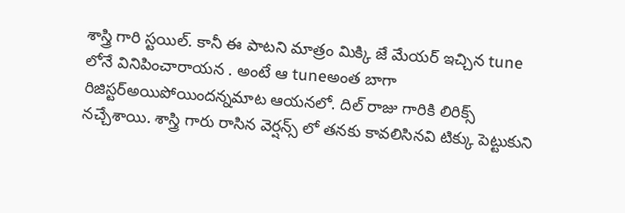శాస్త్రి గారి స్టయిల్. కానీ ఈ పాటని మాత్రం మిక్కి జే మేయర్ ఇచ్చిన tune లోనే వినిపించారాయన . అంటే ఆ tuneఅంత బాగా రిజిస్టర్అయిపోయిందన్నమాట ఆయనలో. దిల్ రాజు గారికి లిరిక్స్ నచ్చేశాయి. శాస్త్రి గారు రాసిన వెర్షన్స్ లో తనకు కావలిసినవి టిక్కు పెట్టుకుని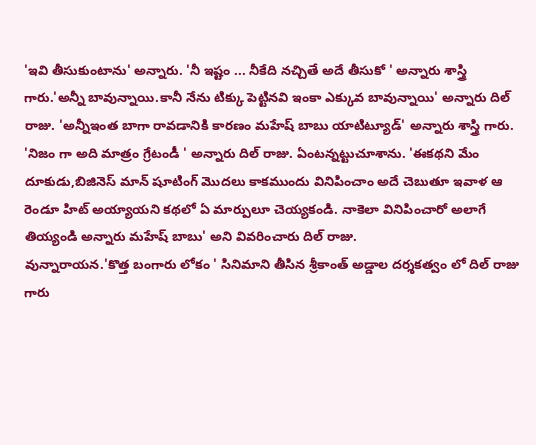'ఇవి తీసుకుంటాను' అన్నారు. 'నీ ఇష్టం ... నీకేది నచ్చితే అదే తీసుకో ' అన్నారు శాస్త్రి గారు.'అన్నీ బావున్నాయి.కానీ నేను టిక్కు పెట్టినవి ఇంకా ఎక్కువ బావున్నాయి' అన్నారు దిల్ రాజు. 'అన్నీఇంత బాగా రావడానికి కారణం మహేష్ బాబు యాటిట్యూడ్' అన్నారు శాస్త్రి గారు. 'నిజం గా అది మాత్రం గ్రేటండీ ' అన్నారు దిల్ రాజు. ఏంటన్నట్టుచూశాను. 'ఈకథని మేం దూకుడు,బిజినెస్ మాన్ షూటింగ్ మొదలు కాకముందు వినిపించాం అదే చెబుతూ ఇవాళ ఆ రెండూ హిట్ అయ్యాయని కథలో ఏ మార్పులూ చెయ్యకండి. నాకెలా వినిపించారో అలాగే తియ్యండి అన్నారు మహేష్ బాబు' అని వివరించారు దిల్ రాజు.
వున్నారాయన.'కొత్త బంగారు లోకం ' సినిమాని తీసిన శ్రీకాంత్ అడ్డాల దర్శకత్వం లో దిల్ రాజు గారు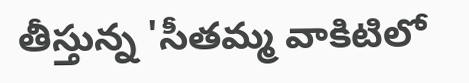తీస్తున్న 'సీతమ్మ వాకిటిలో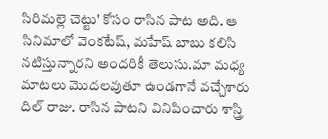సిరిమల్లె చెట్టు' కోసం రాసిన పాట అది. ఆ సినిమాలో వెంకటేష్, మహేష్ బాబు కలిసి నటిస్తున్నారని అందరికీ తెలుసు.మా మధ్య మాటలు మొదలవుతూ ఉండగానే వచ్చేశారు దిల్ రాజు. రాసిన పాటని వినిపించారు శాస్త్రి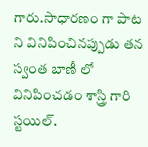గారు.సాధారణం గా పాట ని వినిపించినప్పుడు తన స్వంత బాణీ లో వినిపించడం శాస్త్రి గారి స్టయిల్.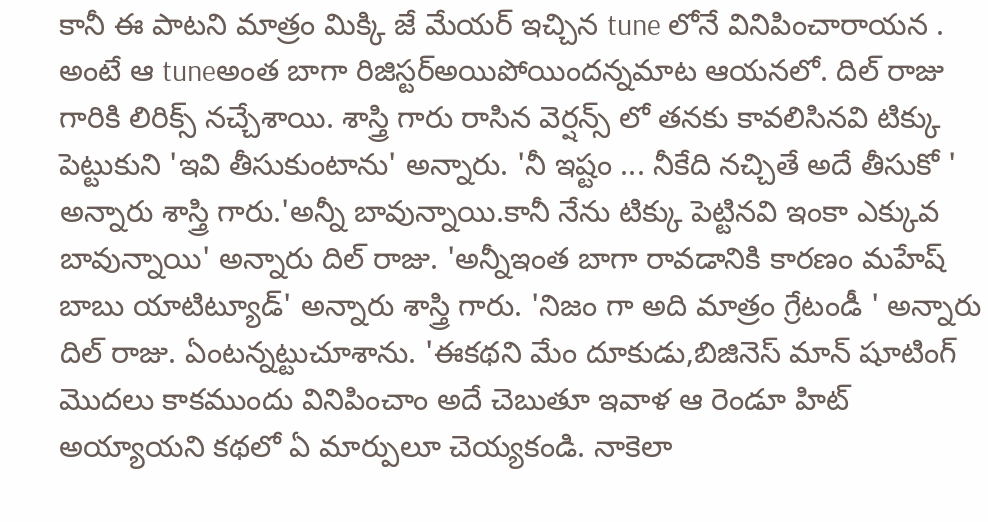కానీ ఈ పాటని మాత్రం మిక్కి జే మేయర్ ఇచ్చిన tune లోనే వినిపించారాయన . అంటే ఆ tuneఅంత బాగా రిజిస్టర్అయిపోయిందన్నమాట ఆయనలో. దిల్ రాజు గారికి లిరిక్స్ నచ్చేశాయి. శాస్త్రి గారు రాసిన వెర్షన్స్ లో తనకు కావలిసినవి టిక్కు పెట్టుకుని 'ఇవి తీసుకుంటాను' అన్నారు. 'నీ ఇష్టం ... నీకేది నచ్చితే అదే తీసుకో ' అన్నారు శాస్త్రి గారు.'అన్నీ బావున్నాయి.కానీ నేను టిక్కు పెట్టినవి ఇంకా ఎక్కువ బావున్నాయి' అన్నారు దిల్ రాజు. 'అన్నీఇంత బాగా రావడానికి కారణం మహేష్ బాబు యాటిట్యూడ్' అన్నారు శాస్త్రి గారు. 'నిజం గా అది మాత్రం గ్రేటండీ ' అన్నారు దిల్ రాజు. ఏంటన్నట్టుచూశాను. 'ఈకథని మేం దూకుడు,బిజినెస్ మాన్ షూటింగ్ మొదలు కాకముందు వినిపించాం అదే చెబుతూ ఇవాళ ఆ రెండూ హిట్ అయ్యాయని కథలో ఏ మార్పులూ చెయ్యకండి. నాకెలా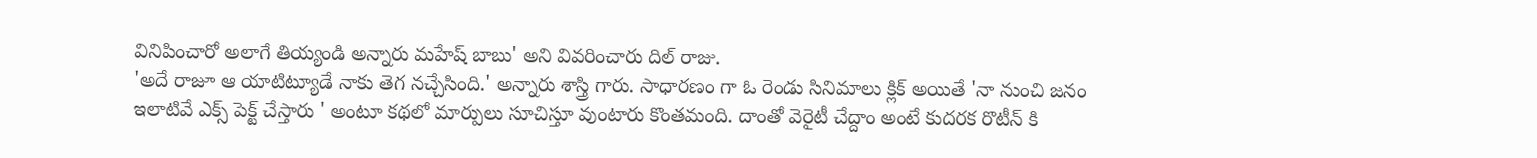వినిపించారో అలాగే తియ్యండి అన్నారు మహేష్ బాబు' అని వివరించారు దిల్ రాజు.
'అదే రాజూ ఆ యాటిట్యూడే నాకు తెగ నచ్చేసింది.' అన్నారు శాస్త్రి గారు. సాధారణం గా ఓ రెండు సినిమాలు క్లిక్ అయితే 'నా నుంచి జనం ఇలాటివే ఎక్స్ పెక్ట్ చేస్తారు ' అంటూ కథలో మార్పులు సూచిస్తూ వుంటారు కొంతమంది. దాంతో వెరైటీ చేద్దాం అంటే కుదరక రొటీన్ కి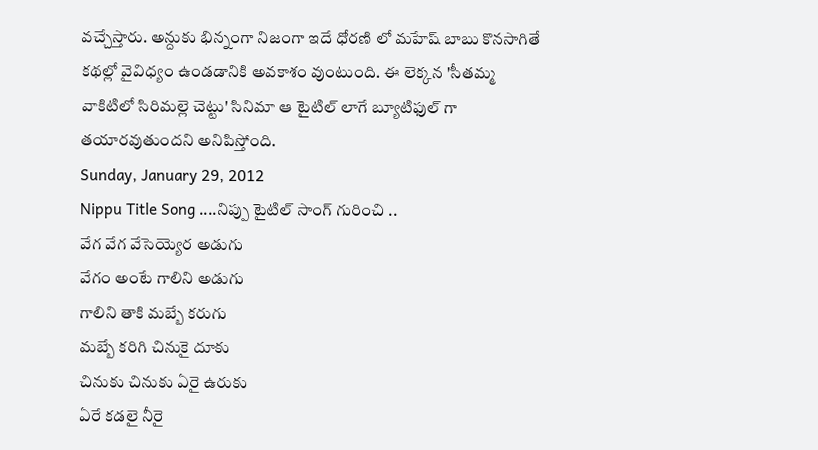వచ్చేస్తారు. అన్దుకు భిన్నంగా నిజంగా ఇదే ధోరణి లో మహేష్ బాబు కొనసాగితే కథల్లో వైవిధ్యం ఉండడానికి అవకాశం వుంటుంది. ఈ లెక్కన 'సీతమ్మ వాకిటిలో సిరిమల్లె చెట్టు' సినిమా ఆ టైటిల్ లాగే బ్యూటిఫుల్ గా తయారవుతుందని అనిపిస్తోంది.
Sunday, January 29, 2012
Nippu Title Song ....నిప్పు టైటిల్ సాంగ్ గురించి ..
వేగ వేగ వేసెయ్యెర అడుగు
వేగం అంటే గాలిని అడుగు
గాలిని తాకి మబ్బే కరుగు
మబ్బే కరిగి చినుకై దూకు
చినుకు చినుకు ఏరై ఉరుకు
ఏరే కడలై నీరై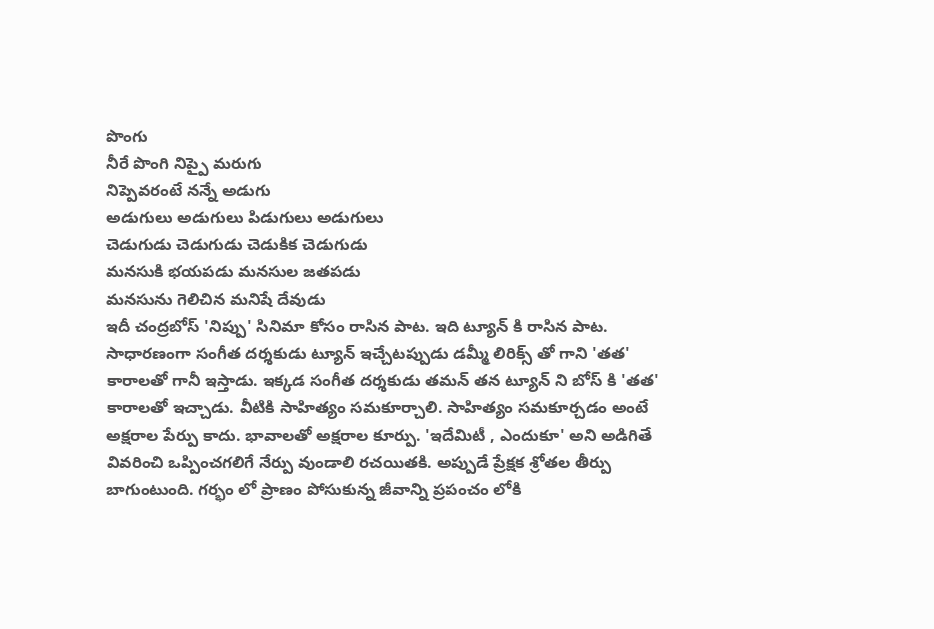పొంగు
నీరే పొంగి నిప్పై మరుగు
నిప్పెవరంటే నన్నే అడుగు
అడుగులు అడుగులు పిడుగులు అడుగులు
చెడుగుడు చెడుగుడు చెడుకిక చెడుగుడు
మనసుకి భయపడు మనసుల జతపడు
మనసును గెలిచిన మనిషే దేవుడు
ఇదీ చంద్రబోస్ 'నిప్పు' సినిమా కోసం రాసిన పాట. ఇది ట్యూన్ కి రాసిన పాట. సాధారణంగా సంగీత దర్శకుడు ట్యూన్ ఇచ్చేటప్పుడు డమ్మీ లిరిక్స్ తో గాని 'తత' కారాలతో గానీ ఇస్తాడు. ఇక్కడ సంగీత దర్శకుడు తమన్ తన ట్యూన్ ని బోస్ కి 'తత' కారాలతో ఇచ్చాడు. వీటికి సాహిత్యం సమకూర్చాలి. సాహిత్యం సమకూర్చడం అంటే అక్షరాల పేర్పు కాదు. భావాలతో అక్షరాల కూర్పు. 'ఇదేమిటీ , ఎందుకూ' అని అడిగితే వివరించి ఒప్పించగలిగే నేర్పు వుండాలి రచయితకి. అప్పుడే ప్రేక్షక శ్రోతల తీర్పు బాగుంటుంది. గర్భం లో ప్రాణం పోసుకున్న జీవాన్ని ప్రపంచం లోకి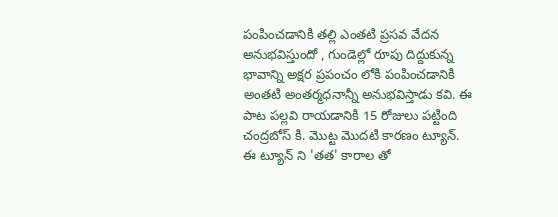పంపించడానికి తల్లి ఎంతటి ప్రసవ వేదన అనుభవిస్తుందో , గుండెల్లో రూపు దిద్దుకున్న భావాన్ని అక్షర ప్రపంచం లోకి పంపించడానికి అంతటి అంతర్మధనాన్నీ అనుభవిస్తాడు కవి. ఈ పాట పల్లవి రాయడానికి 15 రోజులు పట్టింది చంద్రబోస్ కి. మొట్ట మొదటి కారణం ట్యూన్.
ఈ ట్యూన్ ని 'తత' కారాల తో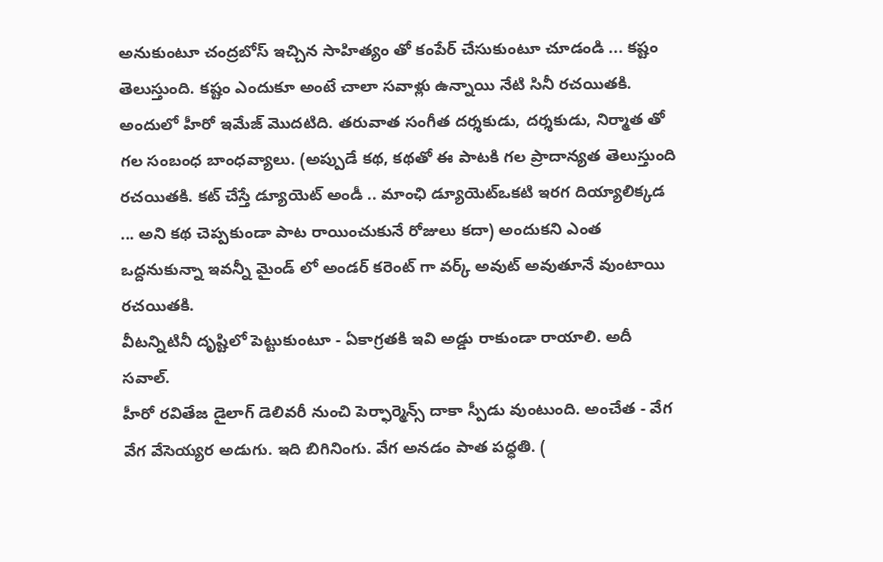అనుకుంటూ చంద్రబోస్ ఇచ్చిన సాహిత్యం తో కంపేర్ చేసుకుంటూ చూడండి ... కష్టం తెలుస్తుంది. కష్టం ఎందుకూ అంటే చాలా సవాళ్లు ఉన్నాయి నేటి సినీ రచయితకి. అందులో హీరో ఇమేజ్ మొదటిది. తరువాత సంగీత దర్శకుడు, దర్శకుడు, నిర్మాత తో గల సంబంధ బాంధవ్యాలు. (అప్పుడే కథ, కథతో ఈ పాటకి గల ప్రాదాన్యత తెలుస్తుంది రచయితకి. కట్ చేస్తే డ్యూయెట్ అండీ .. మాంఛి డ్యూయెట్ఒకటి ఇరగ దియ్యాలిక్కడ ... అని కథ చెప్పకుండా పాట రాయించుకునే రోజులు కదా) అందుకని ఎంత ఒద్దనుకున్నా ఇవన్నీ మైండ్ లో అండర్ కరెంట్ గా వర్క్ అవుట్ అవుతూనే వుంటాయి రచయితకి.
వీటన్నిటినీ దృష్టిలో పెట్టుకుంటూ - ఏకాగ్రతకి ఇవి అడ్డు రాకుండా రాయాలి. అదీ సవాల్.
హీరో రవితేజ డైలాగ్ డెలివరీ నుంచి పెర్ఫార్మెన్స్ దాకా స్పీడు వుంటుంది. అంచేత - వేగ వేగ వేసెయ్యర అడుగు. ఇది బిగినింగు. వేగ అనడం పాత పధ్ధతి. (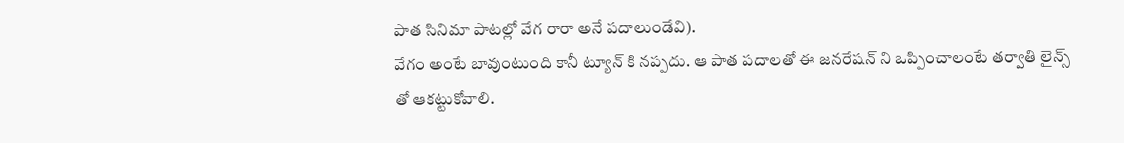పాత సినిమా పాటల్లో వేగ రారా అనే పదాలుండేవి).
వేగం అంటే బావుంటుంది కానీ ట్యూన్ కి నప్పదు. ఆ పాత పదాలతో ఈ జనరేషన్ ని ఒప్పించాలంటే తర్వాతి లైన్స్ తో ఆకట్టుకోవాలి.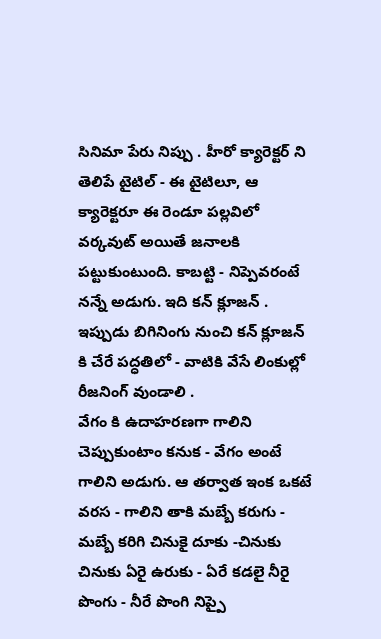సినిమా పేరు నిప్పు . హీరో క్యారెక్టర్ ని తెలిపే టైటిల్ - ఈ టైటిలూ, ఆ క్యారెక్టరూ ఈ రెండూ పల్లవిలో వర్కవుట్ అయితే జనాలకి పట్టుకుంటుంది. కాబట్టి - నిప్పెవరంటే నన్నే అడుగు. ఇది కన్ క్లూజన్ .
ఇప్పుడు బిగినింగు నుంచి కన్ క్లూజన్ కి చేరే పద్ధతిలో - వాటికి వేసే లింకుల్లో రీజనింగ్ వుండాలి .
వేగం కి ఉదాహరణగా గాలిని చెప్పుకుంటాం కనుక - వేగం అంటే గాలిని అడుగు. ఆ తర్వాత ఇంక ఒకటే వరస - గాలిని తాకి మబ్బే కరుగు - మబ్బే కరిగి చినుకై దూకు -చినుకు చినుకు ఏరై ఉరుకు - ఏరే కడలై నీరై పొంగు - నీరే పొంగి నిప్పై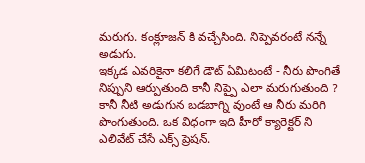మరుగు. కంక్లూజన్ కి వచ్చేసింది. నిప్పెవరంటే నన్నే అడుగు.
ఇక్కడ ఎవరికైనా కలిగే డౌట్ ఏమిటంటే - నీరు పొంగితే నిప్పుని ఆర్పుతుంది కానీ నిప్పై ఎలా మరుగుతుంది ? కానీ నీటి అడుగున బడబాగ్ని వుంటే ఆ నీరు మరిగి పొంగుతుంది. ఒక విధంగా ఇది హీరో క్యారెక్టర్ ని ఎలివేట్ చేసే ఎక్స్ ప్రెషన్.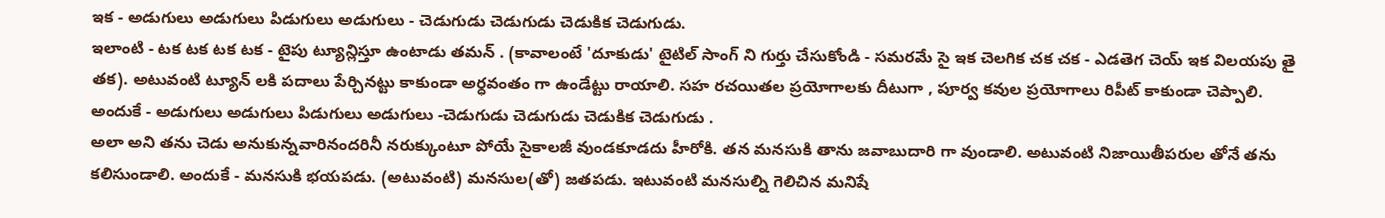ఇక - అడుగులు అడుగులు పిడుగులు అడుగులు - చెడుగుడు చెడుగుడు చెడుకిక చెడుగుడు.
ఇలాంటి - టక టక టక టక - టైపు ట్యూన్లిస్తూ ఉంటాడు తమన్ . (కావాలంటే 'దూకుడు' టైటిల్ సాంగ్ ని గుర్తు చేసుకోండి - సమరమే సై ఇక చెలగిక చక చక - ఎడతెగ చెయ్ ఇక విలయపు తై తక). అటువంటి ట్యూన్ లకి పదాలు పేర్చినట్టు కాకుండా అర్ధవంతం గా ఉండేట్టు రాయాలి. సహ రచయితల ప్రయోగాలకు దీటుగా , పూర్వ కవుల ప్రయోగాలు రిపీట్ కాకుండా చెప్పాలి.
అందుకే - అడుగులు అడుగులు పిడుగులు అడుగులు -చెడుగుడు చెడుగుడు చెడుకిక చెడుగుడు .
అలా అని తను చెడు అనుకున్నవారినందరినీ నరుక్కుంటూ పోయే సైకాలజీ వుండకూడదు హీరోకి. తన మనసుకి తాను జవాబుదారి గా వుండాలి. అటువంటి నిజాయితీపరుల తోనే తను కలిసుండాలి. అందుకే - మనసుకి భయపడు. (అటువంటి) మనసుల(తో) జతపడు. ఇటువంటి మనసుల్ని గెలిచిన మనిషే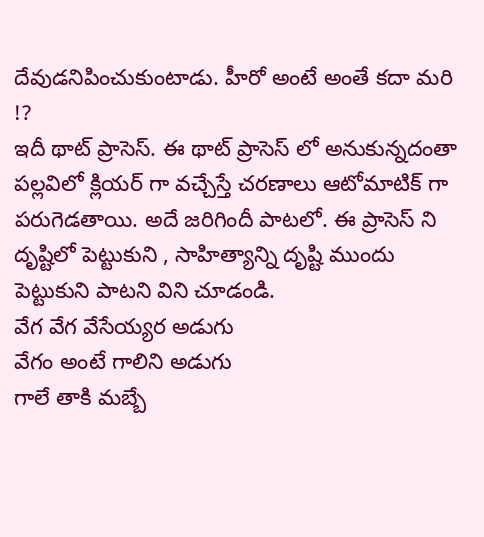దేవుడనిపించుకుంటాడు. హీరో అంటే అంతే కదా మరి !?
ఇదీ థాట్ ప్రాసెస్. ఈ థాట్ ప్రాసెస్ లో అనుకున్నదంతా పల్లవిలో క్లియర్ గా వచ్చేస్తే చరణాలు ఆటోమాటిక్ గా పరుగెడతాయి. అదే జరిగిందీ పాటలో. ఈ ప్రాసెస్ ని దృష్టిలో పెట్టుకుని , సాహిత్యాన్ని దృష్టి ముందు పెట్టుకుని పాటని విని చూడండి.
వేగ వేగ వేసేయ్యర అడుగు
వేగం అంటే గాలిని అడుగు
గాలే తాకి మబ్బే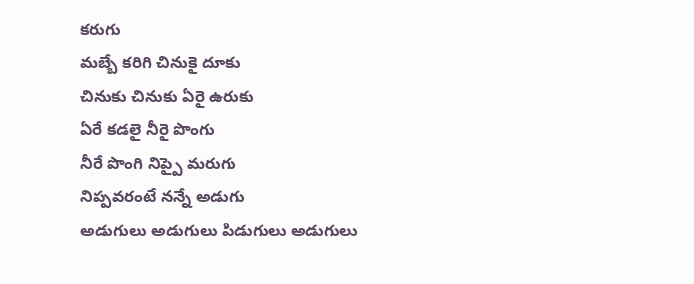కరుగు
మబ్బే కరిగి చినుకై దూకు
చినుకు చినుకు ఏరై ఉరుకు
ఏరే కడలై నీరై పొంగు
నీరే పొంగి నిప్పై మరుగు
నిప్పవరంటే నన్నే అడుగు
అడుగులు అడుగులు పిడుగులు అడుగులు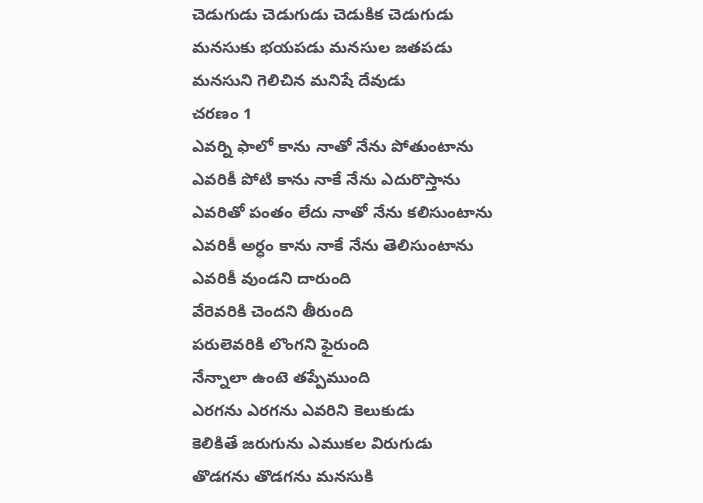చెడుగుడు చెడుగుడు చెడుకిక చెడుగుడు
మనసుకు భయపడు మనసుల జతపడు
మనసుని గెలిచిన మనిషే దేవుడు
చరణం 1
ఎవర్ని ఫాలో కాను నాతో నేను పోతుంటాను
ఎవరికీ పోటి కాను నాకే నేను ఎదురొస్తాను
ఎవరితో పంతం లేదు నాతో నేను కలిసుంటాను
ఎవరికీ అర్ధం కాను నాకే నేను తెలిసుంటాను
ఎవరికీ వుండని దారుంది
వేరెవరికి చెందని తీరుంది
పరులెవరికి లొంగని ఫైరుంది
నేన్నాలా ఉంటె తప్పేముంది
ఎరగను ఎరగను ఎవరిని కెలుకుడు
కెలికితే జరుగును ఎముకల విరుగుడు
తొడగను తొడగను మనసుకి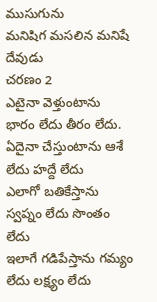ముసుగును
మనిషిగ మసలిన మనిషే దేవుడు
చరణం 2
ఎటైనా వెళ్తుంటాను భారం లేదు తీరం లేదు.
ఏదైనా చేస్తుంటాను ఆశే లేదు హద్దే లేదు
ఎలాగో బతికేస్తాను స్వప్నం లేదు సొంతం లేదు
ఇలాగే గడిపేస్తాను గమ్యం లేదు లక్ష్యం లేదు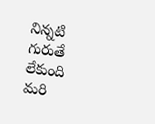నిన్నటి గురుతే లేకుంది
మరి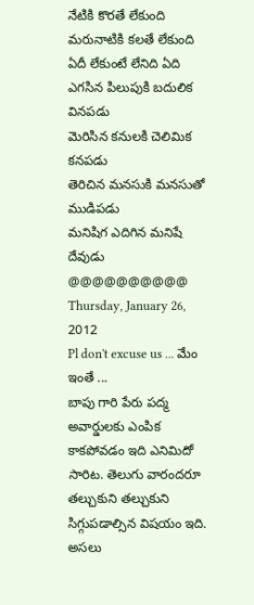నేటికి కొరతే లేకుంది
మరునాటికి కలతే లేకుంది
ఏదీ లేకుంటే లేనిది ఏది
ఎగసిన పిలుపుకి బదులిక వినపడు
మెరిసిన కనులకి చెలిమిక కనపడు
తెరిచిన మనసుకి మనసుతో ముడిపడు
మనిషిగ ఎదిగిన మనిషే దేవుడు
@@@@@@@@@@
Thursday, January 26, 2012
Pl don't excuse us ... మేం ఇంతే ...
బాపు గారి పేరు పద్మ అవార్డులకు ఎంపిక కాకపోవడం ఇది ఎనిమిదో సారిట. తెలుగు వారందరూ తల్చుకుని తల్చుకుని సిగ్గుపడాల్సిన విషయం ఇది. అసలు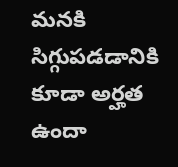మనకి సిగ్గుపడడానికి కూడా అర్హత ఉందా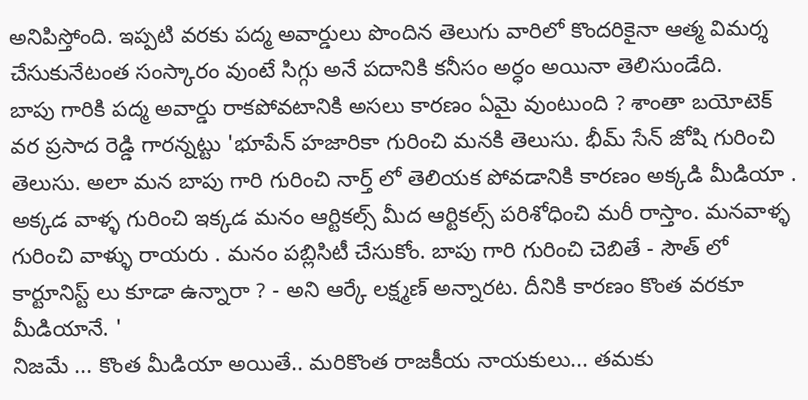అనిపిస్తోంది. ఇప్పటి వరకు పద్మ అవార్డులు పొందిన తెలుగు వారిలో కొందరికైనా ఆత్మ విమర్శ చేసుకునేటంత సంస్కారం వుంటే సిగ్గు అనే పదానికి కనీసం అర్ధం అయినా తెలిసుండేది.
బాపు గారికి పద్మ అవార్డు రాకపోవటానికి అసలు కారణం ఏమై వుంటుంది ? శాంతా బయోటెక్ వర ప్రసాద రెడ్డి గారన్నట్టు 'భూపేన్ హజారికా గురించి మనకి తెలుసు. భీమ్ సేన్ జోషి గురించి తెలుసు. అలా మన బాపు గారి గురించి నార్త్ లో తెలియక పోవడానికి కారణం అక్కడి మీడియా . అక్కడ వాళ్ళ గురించి ఇక్కడ మనం ఆర్టికల్స్ మీద ఆర్టికల్స్ పరిశోధించి మరీ రాస్తాం. మనవాళ్ళ గురించి వాళ్ళు రాయరు . మనం పబ్లిసిటీ చేసుకోం. బాపు గారి గురించి చెబితే - సౌత్ లో కార్టూనిస్ట్ లు కూడా ఉన్నారా ? - అని ఆర్కే లక్ష్మణ్ అన్నారట. దీనికి కారణం కొంత వరకూ మీడియానే. '
నిజమే ... కొంత మీడియా అయితే.. మరికొంత రాజకీయ నాయకులు... తమకు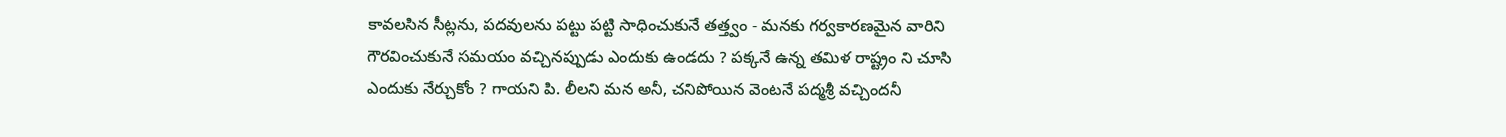కావలసిన సీట్లను, పదవులను పట్టు పట్టి సాధించుకునే తత్త్వం - మనకు గర్వకారణమైన వారిని గౌరవించుకునే సమయం వచ్చినప్పుడు ఎందుకు ఉండదు ? పక్కనే ఉన్న తమిళ రాష్ట్రం ని చూసి ఎందుకు నేర్చుకోం ? గాయని పి. లీలని మన అనీ, చనిపోయిన వెంటనే పద్మశ్రీ వచ్చిందనీ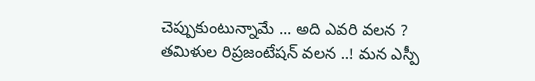చెప్పుకుంటున్నామే ... అది ఎవరి వలన ? తమిళుల రిప్రజంటేషన్ వలన ..! మన ఎస్పీ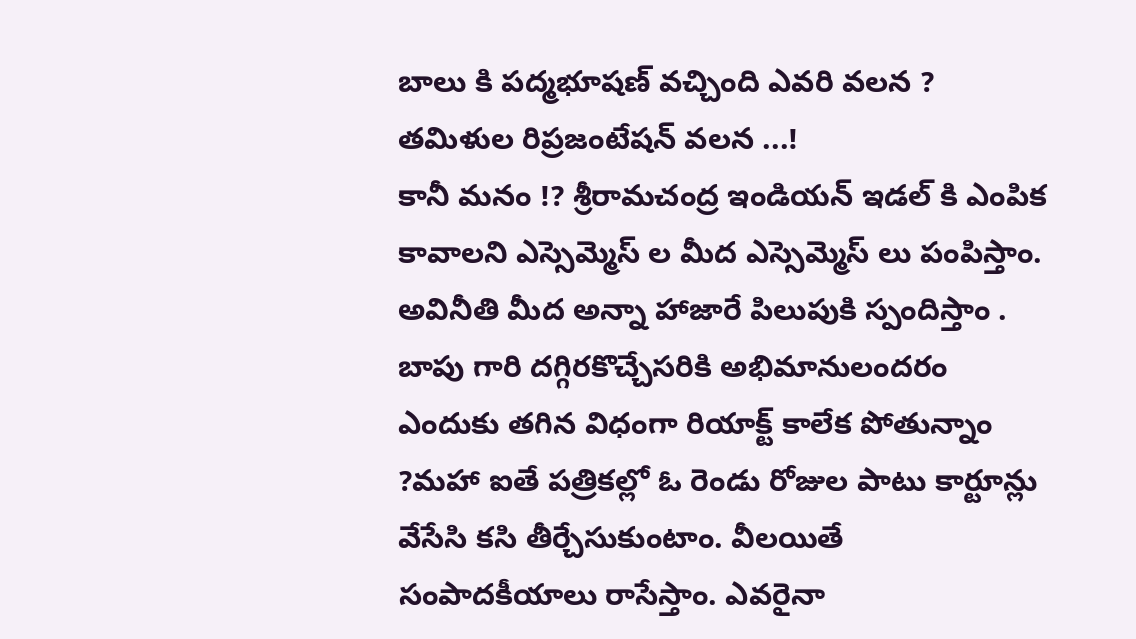బాలు కి పద్మభూషణ్ వచ్చింది ఎవరి వలన ? తమిళుల రిప్రజంటేషన్ వలన ...!
కానీ మనం !? శ్రీరామచంద్ర ఇండియన్ ఇడల్ కి ఎంపిక కావాలని ఎస్సెమ్మెస్ ల మీద ఎస్సెమ్మెస్ లు పంపిస్తాం. అవినీతి మీద అన్నా హాజారే పిలుపుకి స్పందిస్తాం . బాపు గారి దగ్గిరకొచ్చేసరికి అభిమానులందరం ఎందుకు తగిన విధంగా రియాక్ట్ కాలేక పోతున్నాం ?మహా ఐతే పత్రికల్లో ఓ రెండు రోజుల పాటు కార్టూన్లు వేసేసి కసి తీర్చేసుకుంటాం. వీలయితే సంపాదకీయాలు రాసేస్తాం. ఎవరైనా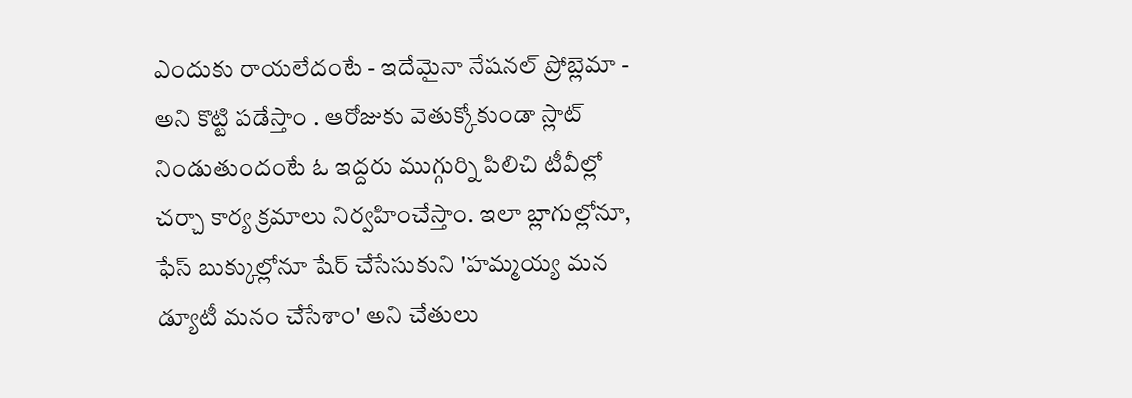ఎందుకు రాయలేదంటే - ఇదేమైనా నేషనల్ ప్రోబ్లెమా - అని కొట్టి పడేస్తాం . ఆరోజుకు వెతుక్కోకుండా స్లాట్ నిండుతుందంటే ఓ ఇద్దరు ముగ్గుర్ని పిలిచి టీవీల్లో చర్చా కార్య క్రమాలు నిర్వహించేస్తాం. ఇలా బ్లాగుల్లోనూ, ఫేస్ బుక్కుల్లోనూ షేర్ చేసేసుకుని 'హమ్మయ్య మన డ్యూటీ మనం చేసేశాం' అని చేతులు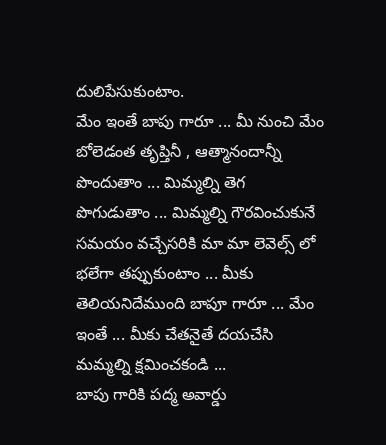దులిపేసుకుంటాం.
మేం ఇంతే బాపు గారూ ... మీ నుంచి మేం బోలెడంత తృప్తినీ , ఆత్మానందాన్నీ పొందుతాం ... మిమ్మల్ని తెగ పొగుడుతాం ... మిమ్మల్ని గౌరవించుకునే సమయం వచ్చేసరికి మా మా లెవెల్స్ లో భలేగా తప్పుకుంటాం ... మీకు తెలియనిదేముంది బాపూ గారూ ... మేం ఇంతే ... మీకు చేతనైతే దయచేసి మమ్మల్ని క్షమించకండి ...
బాపు గారికి పద్మ అవార్డు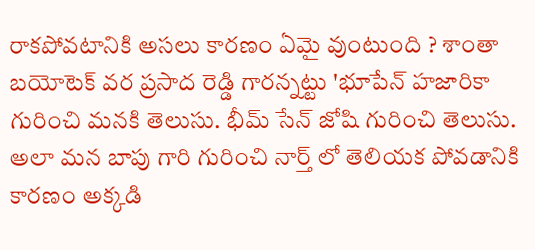రాకపోవటానికి అసలు కారణం ఏమై వుంటుంది ? శాంతా బయోటెక్ వర ప్రసాద రెడ్డి గారన్నట్టు 'భూపేన్ హజారికా గురించి మనకి తెలుసు. భీమ్ సేన్ జోషి గురించి తెలుసు. అలా మన బాపు గారి గురించి నార్త్ లో తెలియక పోవడానికి కారణం అక్కడి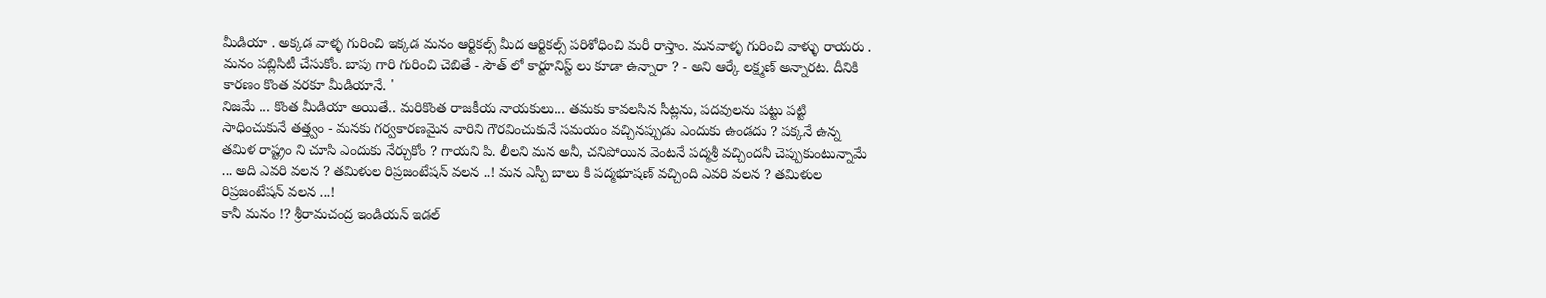మీడియా . అక్కడ వాళ్ళ గురించి ఇక్కడ మనం ఆర్టికల్స్ మీద ఆర్టికల్స్ పరిశోధించి మరీ రాస్తాం. మనవాళ్ళ గురించి వాళ్ళు రాయరు . మనం పబ్లిసిటీ చేసుకోం. బాపు గారి గురించి చెబితే - సౌత్ లో కార్టూనిస్ట్ లు కూడా ఉన్నారా ? - అని ఆర్కే లక్ష్మణ్ అన్నారట. దీనికి కారణం కొంత వరకూ మీడియానే. '
నిజమే ... కొంత మీడియా అయితే.. మరికొంత రాజకీయ నాయకులు... తమకు కావలసిన సీట్లను, పదవులను పట్టు పట్టి సాధించుకునే తత్త్వం - మనకు గర్వకారణమైన వారిని గౌరవించుకునే సమయం వచ్చినప్పుడు ఎందుకు ఉండదు ? పక్కనే ఉన్న తమిళ రాష్ట్రం ని చూసి ఎందుకు నేర్చుకోం ? గాయని పి. లీలని మన అనీ, చనిపోయిన వెంటనే పద్మశ్రీ వచ్చిందనీ చెప్పుకుంటున్నామే ... అది ఎవరి వలన ? తమిళుల రిప్రజంటేషన్ వలన ..! మన ఎస్పీ బాలు కి పద్మభూషణ్ వచ్చింది ఎవరి వలన ? తమిళుల రిప్రజంటేషన్ వలన ...!
కానీ మనం !? శ్రీరామచంద్ర ఇండియన్ ఇడల్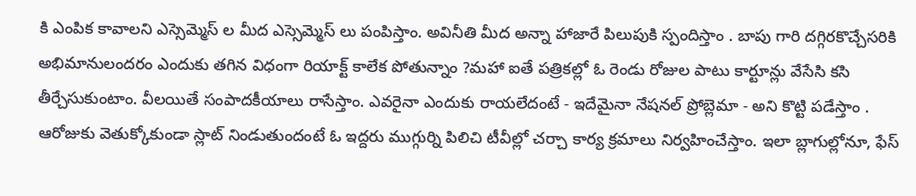కి ఎంపిక కావాలని ఎస్సెమ్మెస్ ల మీద ఎస్సెమ్మెస్ లు పంపిస్తాం. అవినీతి మీద అన్నా హాజారే పిలుపుకి స్పందిస్తాం . బాపు గారి దగ్గిరకొచ్చేసరికి అభిమానులందరం ఎందుకు తగిన విధంగా రియాక్ట్ కాలేక పోతున్నాం ?మహా ఐతే పత్రికల్లో ఓ రెండు రోజుల పాటు కార్టూన్లు వేసేసి కసి తీర్చేసుకుంటాం. వీలయితే సంపాదకీయాలు రాసేస్తాం. ఎవరైనా ఎందుకు రాయలేదంటే - ఇదేమైనా నేషనల్ ప్రోబ్లెమా - అని కొట్టి పడేస్తాం . ఆరోజుకు వెతుక్కోకుండా స్లాట్ నిండుతుందంటే ఓ ఇద్దరు ముగ్గుర్ని పిలిచి టీవీల్లో చర్చా కార్య క్రమాలు నిర్వహించేస్తాం. ఇలా బ్లాగుల్లోనూ, ఫేస్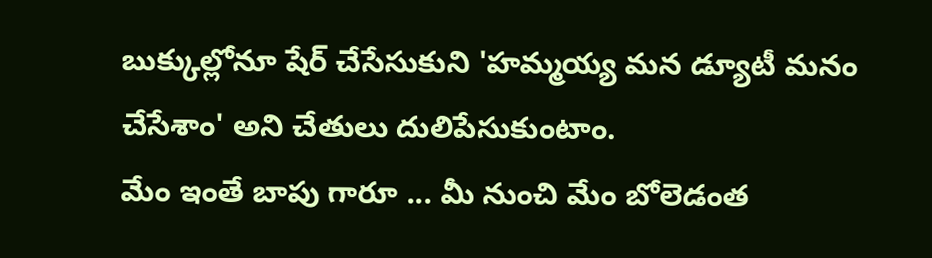బుక్కుల్లోనూ షేర్ చేసేసుకుని 'హమ్మయ్య మన డ్యూటీ మనం చేసేశాం' అని చేతులు దులిపేసుకుంటాం.
మేం ఇంతే బాపు గారూ ... మీ నుంచి మేం బోలెడంత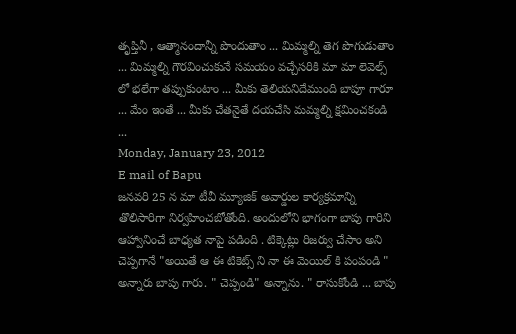తృప్తినీ , ఆత్మానందాన్నీ పొందుతాం ... మిమ్మల్ని తెగ పొగుడుతాం ... మిమ్మల్ని గౌరవించుకునే సమయం వచ్చేసరికి మా మా లెవెల్స్ లో భలేగా తప్పుకుంటాం ... మీకు తెలియనిదేముంది బాపూ గారూ ... మేం ఇంతే ... మీకు చేతనైతే దయచేసి మమ్మల్ని క్షమించకండి ...
Monday, January 23, 2012
E mail of Bapu
జనవరి 25 న మా టీవీ మ్యూజిక్ అవార్డుల కార్యక్రమాన్ని తొలిసారిగా నిర్వహించబోతోంది. అందులోని భాగంగా బాపు గారిని ఆహ్వానించే బాధ్యత నాపై పడింది . టిక్కెట్లు రిజర్వు చేసాం అని చెప్పగానే "అయితే ఆ ఈ టికెట్స్ ని నా ఈ మెయిల్ కి పంపండి " అన్నారు బాపు గారు. " చెప్పండి" అన్నాను. " రాసుకోండి ... బాపు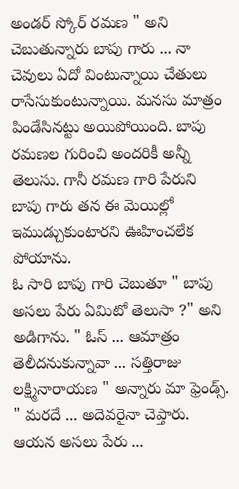అండర్ స్కోర్ రమణ " అని చెబుతున్నారు బాపు గారు ... నా చెవులు ఏదో వింటున్నాయి చేతులు రాసేసుకుంటున్నాయి. మనసు మాత్రం పిండేసినట్టు అయిపోయింది. బాపు రమణల గురించి అందరికీ అన్నీ తెలుసు. గానీ రమణ గారి పేరుని బాపు గారు తన ఈ మెయిల్లో ఇముడ్చుకుంటారని ఊహించలేక పోయాను.
ఓ సారి బాపు గారి చెబుతూ " బాపు అసలు పేరు ఏమిటో తెలుసా ?" అని అడిగాను. " ఓస్ ... ఆమాత్రం తెలీదనుకున్నావా ... సత్తిరాజు లక్ష్మినారాయణ " అన్నారు మా ఫ్రెండ్స్. " మరదే ... అదెవరైనా చెప్తారు. ఆయన అసలు పేరు ...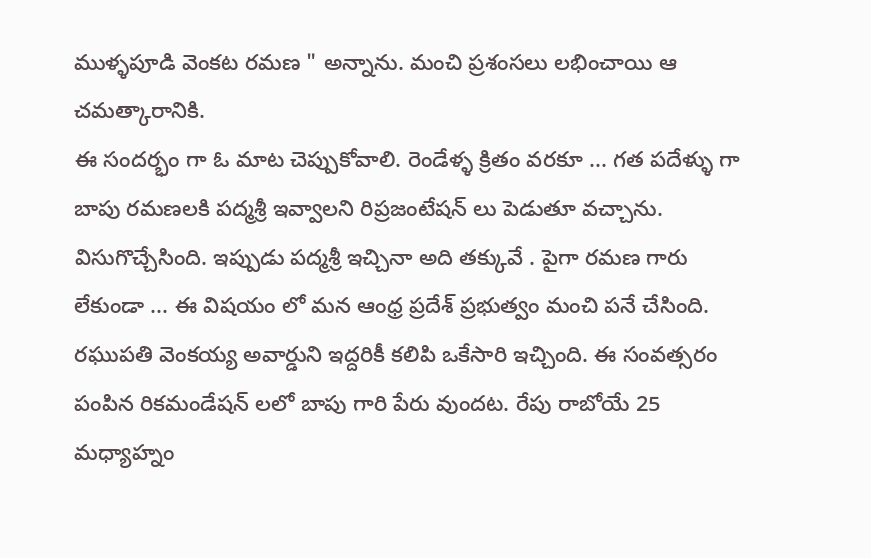ముళ్ళపూడి వెంకట రమణ " అన్నాను. మంచి ప్రశంసలు లభించాయి ఆ చమత్కారానికి.
ఈ సందర్భం గా ఓ మాట చెప్పుకోవాలి. రెండేళ్ళ క్రితం వరకూ ... గత పదేళ్ళు గా బాపు రమణలకి పద్మశ్రీ ఇవ్వాలని రిప్రజంటేషన్ లు పెడుతూ వచ్చాను. విసుగొచ్చేసింది. ఇప్పుడు పద్మశ్రీ ఇచ్చినా అది తక్కువే . పైగా రమణ గారు లేకుండా ... ఈ విషయం లో మన ఆంధ్ర ప్రదేశ్ ప్రభుత్వం మంచి పనే చేసింది. రఘుపతి వెంకయ్య అవార్డుని ఇద్దరికీ కలిపి ఒకేసారి ఇచ్చింది. ఈ సంవత్సరం పంపిన రికమండేషన్ లలో బాపు గారి పేరు వుందట. రేపు రాబోయే 25 మధ్యాహ్నం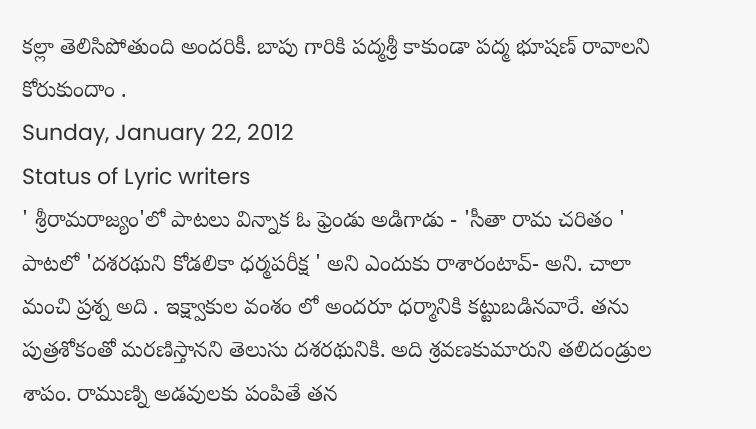కల్లా తెలిసిపోతుంది అందరికీ. బాపు గారికి పద్మశ్రీ కాకుండా పద్మ భూషణ్ రావాలని కోరుకుందాం .
Sunday, January 22, 2012
Status of Lyric writers
' శ్రీరామరాజ్యం'లో పాటలు విన్నాక ఓ ఫ్రెండు అడిగాడు - 'సీతా రామ చరితం ' పాటలో 'దశరథుని కోడలికా ధర్మపరీక్ష ' అని ఎందుకు రాశారంటావ్- అని. చాలా మంచి ప్రశ్న అది . ఇక్ష్వాకుల వంశం లో అందరూ ధర్మానికి కట్టుబడినవారే. తను పుత్రశోకంతో మరణిస్తానని తెలుసు దశరథునికి. అది శ్రవణకుమారుని తలిదండ్రుల శాపం. రాముణ్ని అడవులకు పంపితే తన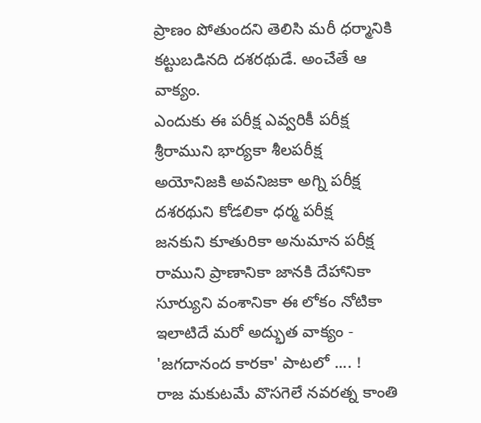ప్రాణం పోతుందని తెలిసి మరీ ధర్మానికి కట్టుబడినది దశరథుడే. అంచేతే ఆ వాక్యం.
ఎందుకు ఈ పరీక్ష ఎవ్వరికీ పరీక్ష
శ్రీరాముని భార్యకా శీలపరీక్ష
అయోనిజకి అవనిజకా అగ్ని పరీక్ష
దశరథుని కోడలికా ధర్మ పరీక్ష
జనకుని కూతురికా అనుమాన పరీక్ష
రాముని ప్రాణానికా జానకి దేహానికా
సూర్యుని వంశానికా ఈ లోకం నోటికా
ఇలాటిదే మరో అద్భుత వాక్యం - 'జగదానంద కారకా' పాటలో .... !
రాజ మకుటమే వొసగెలే నవరత్న కాంతి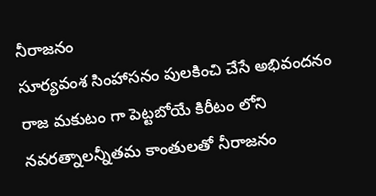నీరాజనం
సూర్యవంశ సింహాసనం పులకించి చేసే అభివందనం
రాజ మకుటం గా పెట్టబోయే కిరీటం లోని నవరత్నాలన్నీతమ కాంతులతో నీరాజనం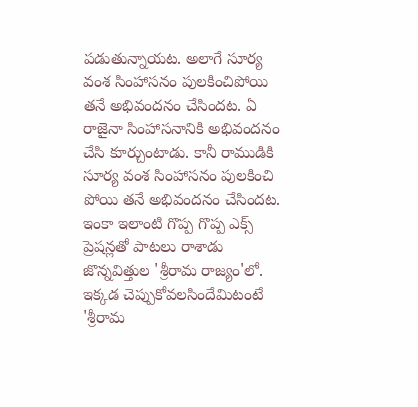పడుతున్నాయట. అలాగే సూర్య వంశ సింహాసనం పులకించిపోయి తనే అభివందనం చేసిందట. ఏ రాజైనా సింహాసనానికి అభివందనం చేసి కూర్చుంటాడు. కానీ రాముడికి సూర్య వంశ సింహాసనం పులకించి పోయి తనే అభివందనం చేసిందట.
ఇంకా ఇలాంటి గొప్ప గొప్ప ఎక్స్ ప్రెషన్లతో పాటలు రాశాడు జొన్నవిత్తుల 'శ్రీరామ రాజ్యం'లో.
ఇక్కడ చెప్పుకోవలసిందేమిటంటే 'శ్రీరామ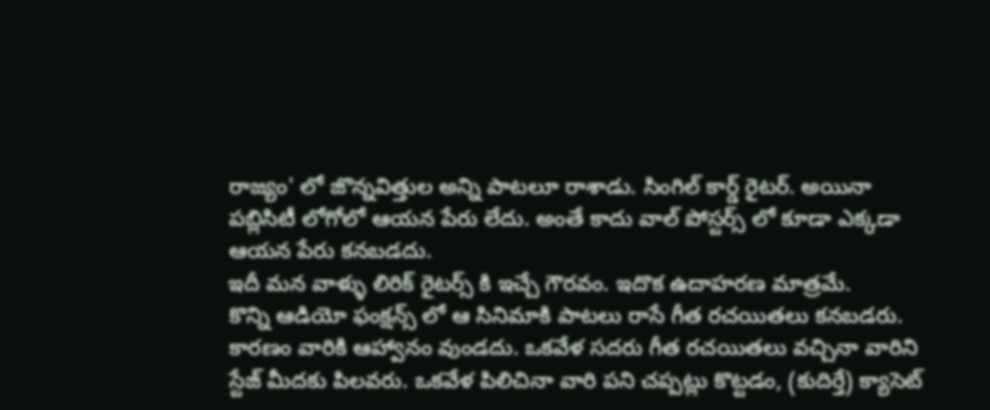రాజ్యం' లో జొన్నవిత్తుల అన్ని పాటలూ రాశాడు. సింగిల్ కార్డ్ రైటర్. అయినా పబ్లిసిటీ లోగోలో ఆయన పేరు లేదు. అంతే కాదు వాల్ పోస్టర్స్ లో కూడా ఎక్కడా
ఆయన పేరు కనబడదు.
ఇదీ మన వాళ్ళు లిరిక్ రైటర్స్ కి ఇచ్చే గౌరవం. ఇదొక ఉదాహరణ మాత్రమే.
కొన్ని ఆడియో ఫంక్షన్స్ లో ఆ సినిమాకి పాటలు రాసే గీత రచయితలు కనబడరు. కారణం వారికి ఆహ్వానం వుండదు. ఒకవేళ సదరు గీత రచయితలు వచ్చినా వారిని స్టేజ్ మీదకు పిలవరు. ఒకవేళ పిలిచినా వారి పని చప్పట్లు కొట్టడం, (కుదిర్తే) క్యాసెట్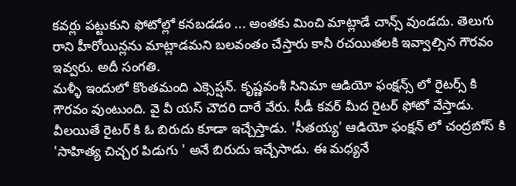కవర్లు పట్టుకుని ఫోటోల్లో కనబడడం ... అంతకు మించి మాట్లాడే చాన్స్ వుండదు. తెలుగు రాని హీరోయిన్లను మాట్లాడమని బలవంతం చేస్తారు కానీ రచయితలకి ఇవ్వాల్సిన గౌరవం ఇవ్వరు. అదీ సంగతి.
మళ్ళీ ఇందులో కొంతమంది ఎక్సెప్షన్. కృష్ణవంశీ సినిమా ఆడియో ఫంక్షన్స్ లో రైటర్స్ కి గౌరవం వుంటుంది. వై వీ యస్ చౌదరి దారే వేరు. సీడీ కవర్ మీద రైటర్ ఫోటో వేస్తాడు. వీలయితే రైటర్ కి ఓ బిరుదు కూడా ఇచ్చేస్తాడు. 'సీతయ్య' ఆడియో ఫంక్షన్ లో చంద్రబోస్ కి 'సాహిత్య చిచ్చర పిడుగు ' అనే బిరుదు ఇచ్చేసాడు. ఈ మధ్యనే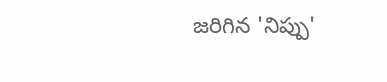జరిగిన 'నిప్పు'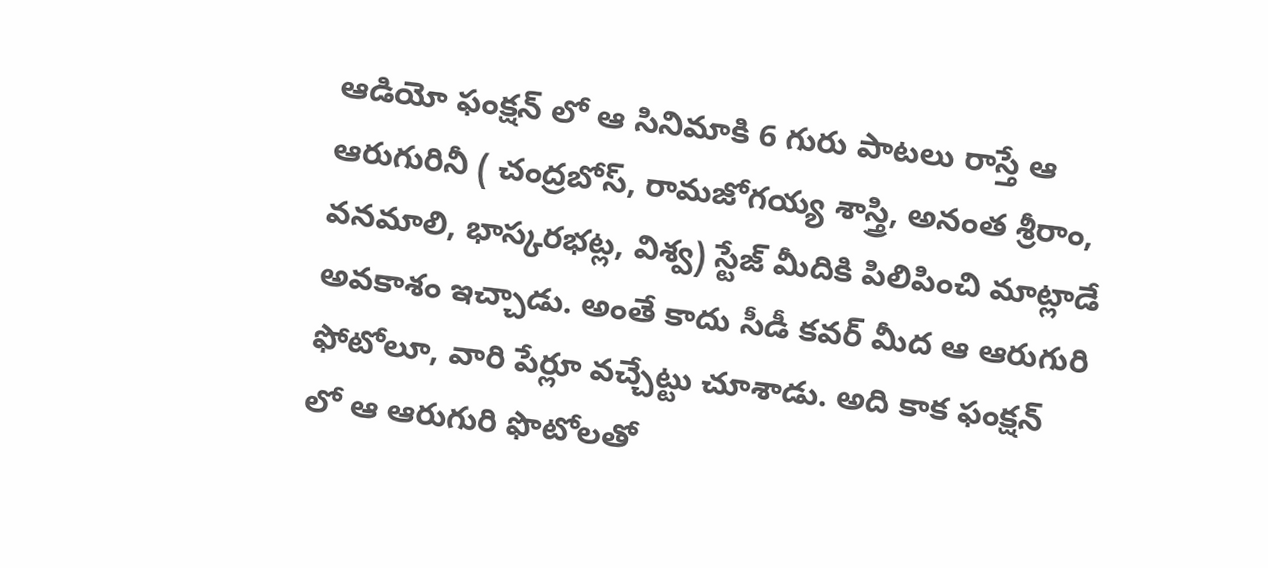ఆడియో ఫంక్షన్ లో ఆ సినిమాకి 6 గురు పాటలు రాస్తే ఆ ఆరుగురినీ ( చంద్రబోస్, రామజోగయ్య శాస్త్రి, అనంత శ్రీరాం, వనమాలి, భాస్కరభట్ల, విశ్వ) స్టేజ్ మీదికి పిలిపించి మాట్లాడే అవకాశం ఇచ్చాడు. అంతే కాదు సీడీ కవర్ మీద ఆ ఆరుగురి ఫోటోలూ, వారి పేర్లూ వచ్చేట్టు చూశాడు. అది కాక ఫంక్షన్ లో ఆ ఆరుగురి ఫొటోలతో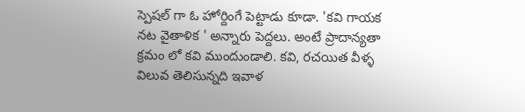స్పెషల్ గా ఓ హోర్దింగే పెట్టాడు కూడా. 'కవి గాయక నట వైతాళిక ' అన్నారు పెద్దలు. అంటే ప్రాదాన్యతా క్రమం లో కవి ముందుండాలి. కవి, రచయిత వీళ్ళ విలువ తెలిసున్నది ఇవాళ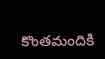కొంతమందికి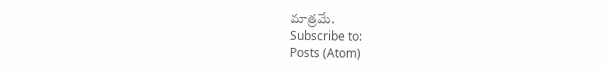మాత్రమే.
Subscribe to:
Posts (Atom)